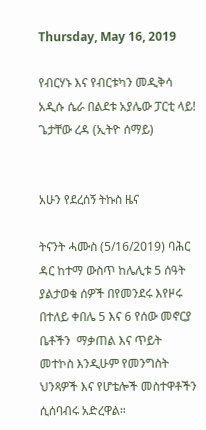Thursday, May 16, 2019

የብርሃኑ እና የብርቱካን መዲቅሳ አዲሱ ሴራ በልደቱ አያሌው ፓርቲ ላይ! ጌታቸው ረዳ (ኢትዮ ሰማይ)


አሁን የደረሰኝ ትኩስ ዜና

ትናንት ሓሙስ (5/16/2019) ባሕር ዳር ከተማ ውስጥ ከሌሊቱ 5 ሰዓት ያልታወቁ ሰዎች በየመንደሩ እየዞሩ በተለይ ቀበሌ 5 እና 6 የሰው መኖርያ  ቤቶችን  ማቃጠል እና ጥይት መተኮስ እንዲሁም የመንግስት ህንጻዎች እና የሆቴሎች መስተዋቶችን ሲሰባብሩ አድረዋል።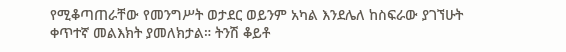የሚቆጣጠራቸው የመንግሥት ወታደር ወይንም አካል እንደሌለ ከስፍራው ያገኘሁት ቀጥተኛ መልእክት ያመለክታል። ትንሽ ቆይቶ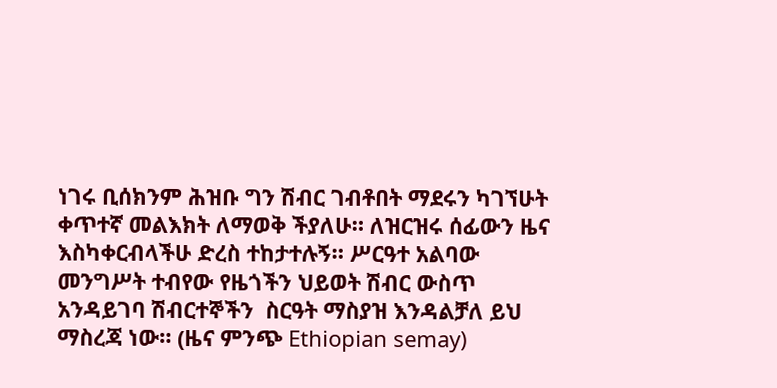ነገሩ ቢሰክንም ሕዝቡ ግን ሽብር ገብቶበት ማደሩን ካገኘሁት ቀጥተኛ መልእክት ለማወቅ ችያለሁ። ለዝርዝሩ ሰፊውን ዜና እስካቀርብላችሁ ድረስ ተከታተሉኝ። ሥርዓተ አልባው መንግሥት ተብየው የዜጎችን ህይወት ሽብር ውስጥ አንዳይገባ ሽብርተኞችን  ስርዓት ማስያዝ እንዳልቻለ ይህ ማስረጃ ነው። (ዜና ምንጭ Ethiopian semay)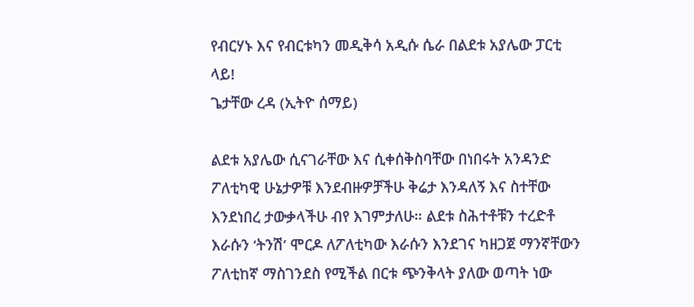የብርሃኑ እና የብርቱካን መዲቅሳ አዲሱ ሴራ በልደቱ አያሌው ፓርቲ ላይ!
ጌታቸው ረዳ (ኢትዮ ሰማይ)

ልደቱ አያሌው ሲናገራቸው እና ሲቀሰቅስባቸው በነበሩት አንዳንድ ፖለቲካዊ ሁኔታዎቹ እንደብዙዎቻችሁ ቅሬታ እንዳለኝ እና ስተቸው እንደነበረ ታውቃላችሁ ብየ እገምታለሁ። ልደቱ ስሕተቶቹን ተረድቶ እራሱን ‘ትንሽ’ ሞርዶ ለፖለቲካው እራሱን እንደገና ካዘጋጀ ማንኛቸውን ፖለቲከኛ ማስገንደስ የሚችል በርቱ ጭንቅላት ያለው ወጣት ነው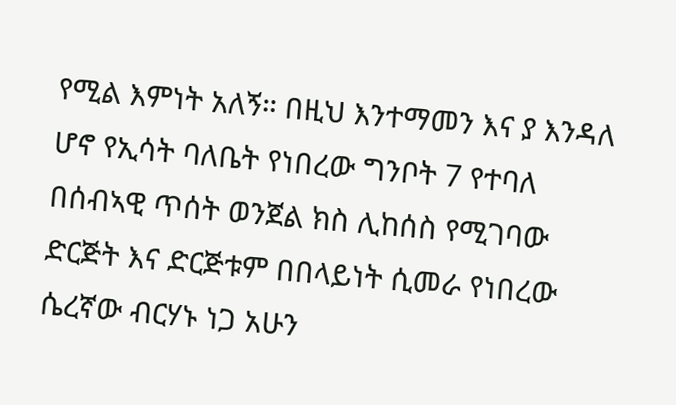የሚል እምነት አለኝ። በዚህ እንተማመን እና ያ እንዳለ ሆኖ የኢሳት ባለቤት የነበረው ግንቦት 7 የተባለ በሰብኣዊ ጥሰት ወንጀል ክስ ሊከሰስ የሚገባው ድርጅት እና ድርጅቱም በበላይነት ሲመራ የነበረው ሴረኛው ብርሃኑ ነጋ አሁን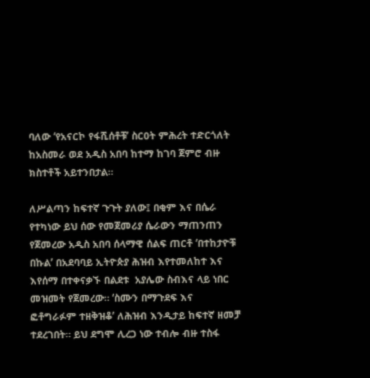ባለው ‘የአናርኮ የፋሺሰቶቹ’ ስርዐት ምሕረት ተድርጎለት ከአስመራ ወደ አዲስ አበባ ከተማ ከገባ ጀምሮ ብዙ ክስተቶች አይተንበታል።

ለሥልጣን ከፍተኛ ጉጉት ያለው፤ በቂም እና በሴራ የተካነው ይህ ሰው የመጀመሪያ ሴራውን ማጠንጠን የጀመረው አዲስ አበባ ሰላማዊ ሰልፍ ጠርቶ ‘በተከታዮቹ በኩል’ በአደባባይ ኢትዮጵያ ሕዝብ እየተመለከተ እና እየሰማ በተቀናቃኙ በልደቱ  አያሌው ስብእና ላይ ነበር መዝመት የጀመረው። ‘ስሙን በማጉደፍ እና ፎቶግራፉም ተዘቅዝቆ’ ለሕዝብ እንዲታይ ከፍተኛ ዘመቻ ተደረገበት። ይህ ደግሞ ሊረጋ ነው ተብሎ ብዙ ተስፋ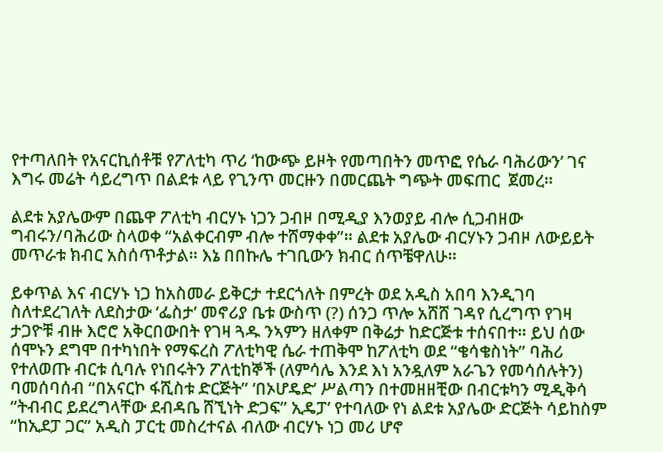የተጣለበት የአናርኪሰቶቹ የፖለቲካ ጥሪ ‘ከውጭ ይዞት የመጣበትን መጥፎ የሴራ ባሕሪውን’ ገና እግሩ መሬት ሳይረግጥ በልደቱ ላይ የጊንጥ መርዙን በመርጨት ግጭት መፍጠር  ጀመረ።

ልደቱ አያሌውም በጨዋ ፖለቲካ ብርሃኑ ነጋን ጋብዞ በሚዲያ እንወያይ ብሎ ሲጋብዘው ግብሩን/ባሕሪው ስላወቀ “አልቀርብም ብሎ ተሸማቀቀ”። ልደቱ አያሌው ብርሃኑን ጋብዞ ለውይይት መጥራቱ ክብር አስሰጥቶታል። እኔ በበኩሌ ተገቢውን ክብር ሰጥቼዋለሁ።

ይቀጥል እና ብርሃኑ ነጋ ከአስመራ ይቅርታ ተደርጎለት በምረት ወደ አዲስ አበባ እንዲገባ ስለተደረገለት ለደስታው ‘ፌስታ’ መኖሪያ ቤቱ ውስጥ (?) ሰንጋ ጥሎ አሸሸ ገዳየ ሲረግጥ የገዛ ታጋዮቹ ብዙ እሮሮ አቅርበውበት የገዛ ጓዱ ንኣምን ዘለቀም በቅሬታ ከድርጅቱ ተሰናበተ። ይህ ሰው ሰሞኑን ደግሞ በተካነበት የማፍረስ ፖለቲካዊ ሴራ ተጠቅሞ ከፖለቲካ ወደ “ቄሳቄስነት” ባሕሪ የተለወጡ ብርቱ ሲባሉ የነበሩትን ፖለቲከኞች (ለምሳሌ እንደ እነ አንዷለም አራጌን የመሳሰሉትን) ባመሰባሰብ “በአናርኮ ፋሺስቱ ድርጅት” ‘በኦሆዴድ’ ሥልጣን በተመዘዘቺው በብርቱካን ሚዲቅሳ “ትብብር ይደረግላቸው ደብዳቤ ሸኚነት ድጋፍ” ኢዴፓ’ የተባለው የነ ልደቱ አያሌው ድርጅት ሳይከስም “ከኢደፓ ጋር” አዲስ ፓርቲ መስረተናል ብለው ብርሃኑ ነጋ መሪ ሆኖ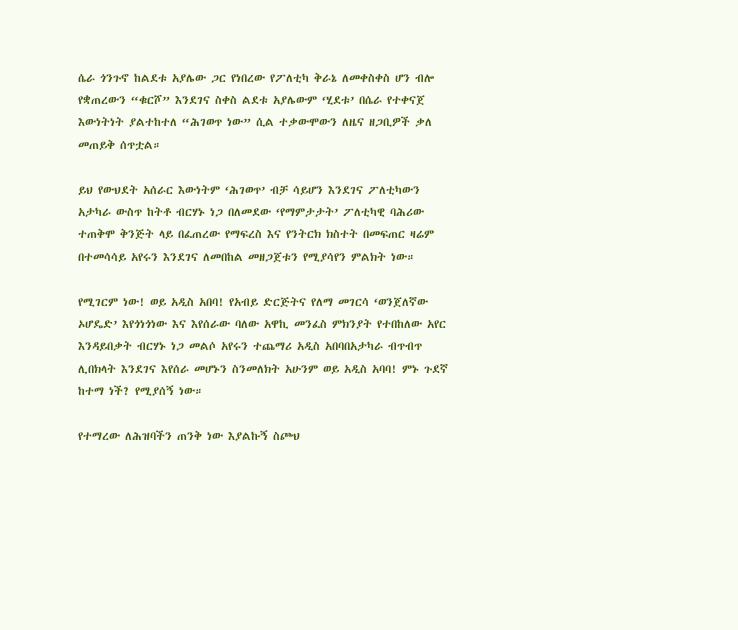ሴራ ጎንጉኖ ከልደቱ አያሌው ጋር የነበረው የፖለቲካ ቅራኔ ለመቀስቀስ ሆን ብሎ የቋጠረውን “ቁርሾ” እንደገና ስቀስ ልደቱ አያሌውም ‘ሂደቱ’ በሴራ የተቀናጀ እውነትነት ያልተከተለ “ሕገወጥ ነው” ሲል ተቃውሞውን ለዜና ዘጋቢዎች ቃለ መጠይቅ ሰጥቷል።

ይህ የውህደት አሰራር እውነትም ‘ሕገወጥ’ ብቻ ሳይሆን እንደገና ፖለቲካውን አታካራ ውስጥ ከትቶ ብርሃኑ ነጋ በለመደው ‘የማምታታት’ ፖለቲካዊ ባሕሪው ተጠቅሞ ቅንጅት ላይ በፈጠረው የማፍረስ እና የንትርክ ክስተት በመፍጠር ዛሬም በተመሳሳይ አየሩን እንደገና ለመበከል መዘጋጀቱን የሚያሳየን ምልክት ነው።

የሚገርም ነው! ወይ አዲስ አበባ! የአብይ ድርጅትና የለማ መገርሳ ‘ወንጀለኛው ኦሆዴድ’ እየጎነጎነው እና እየሰራው ባለው አዋኪ መንፈስ ምክንያት የተበከለው አየር እንዳይበቃት ብርሃኑ ነጋ መልሶ አየሩን ተጨማሪ አዲስ አበባበአታካራ ብጥብጥ ሊበክላት እንደገና እየሰራ መሆኑን ስንመለክት አሁንም ወይ አዲስ አባባ! ምኑ ጉደኛ ከተማ ነች? የሚያሰኝ ነው።

የተማረው ለሕዝባችን ጠንቅ ነው እያልኩኝ ስጮህ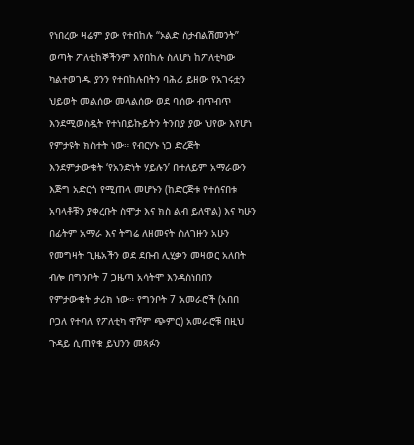የነበረው ዛሬም ያው የተበከሉ “ኦልድ ስታብልሽመንት” ወጣት ፖለቲከኞችንም እየበከሉ ስለሆነ ከፖለቲካው ካልተወገዱ ያንን የተበከሉበትን ባሕሪ ይዘው የአገሩቷን ህይወት መልሰው መላልሰው ወደ ባሰው ብጥብጥ እንደሚወስዷት የተነበይኩይትን ትንበያ ያው ህየው እየሆነ የምታዩት ክስተት ነው። የብርሃኑ ነጋ ድረጅት እንደምታውቁት ‘የአንድነት ሃይሉን’ በተለይም አማራውን እጅግ አድርጎ የሚጠላ መሆኑን (ከድርጅቱ የተሰናበቱ አባላቶቹን ያቀረቡት ስሞታ እና ክስ ልብ ይለዋል) እና ካሁን በፊትም አማራ እና ትግሬ ለዘመናት ስለገዙን አሁን የመግዛት ጊዜአችን ወደ ደቡብ ሊሂቃን መዛወር አለበት ብሎ በግንቦት 7 ጋዜጣ አሳትሞ እንዳስነበበን የምታውቁት ታሪክ ነው። የግንቦት 7 አመራሮች (አበበ ቦጋለ የተባለ የፖለቲካ ዋሾም ጭምር) አመራሮቹ በዚህ ጉዳይ ሲጠየቁ ይህንን መጻፉን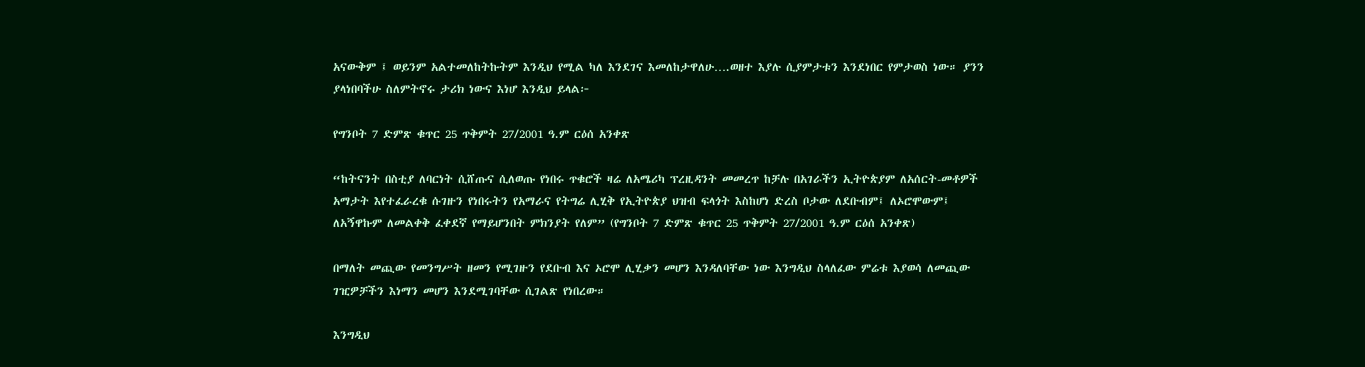አናውቅም ፤ ወይንም አልተመለከትኩትም እንዲህ የሚል ካለ እንደገና እመለከታዋለሁ….ወዘተ እያሉ ሲያምታቱን እንደነበር የምታወስ ነው። ያንን ያላነበባችሁ ስለምትኖሩ ታሪክ ነውና እነሆ እንዲህ ይላል፦

የግንቦት 7 ድምጽ ቁጥር 25 ጥቅምት 27/2001 ዓ.ም ርዕሰ አንቀጽ

“ከትናንት በስቲያ ለባርነት ሲሸጡና ሲለወጡ የነበሩ ጥቁሮች ዛሬ ለአሜሪካ ፕረዚዳንት መመረጥ ከቻሉ በአገራችን ኢትዮጵያም ለአሰርት-መቶዎች አማታት እየተፈራረቁ ሱገዙን የነበሩትን የአማራና የትግሬ ሊሂቅ የኢትዮጵያ ህዝብ ፍላጎት እስከሆነ ድረስ ቦታው ለደቡብም፤ ለኦሮሞውም፤ ለአኝዋኩም ለመልቀቅ ፈቀደኛ የማይሆንበት ምክንያት የለም” (የግንቦት 7 ድምጽ ቁጥር 25 ጥቅምት 27/2001 ዓ.ም ርዕሰ አንቀጽ)

በማለት መጪው የመንግሥት ዘመን የሚገዙን የደቡብ እና ኦሮሞ ሊሂቃን መሆን እንዳለባቸው ነው እንግዲህ ስላለፈው ምሬቱ እያወሳ ለመጪው ገዢዎቻችን እነማን መሆን እንደሚገባቸው ሲገልጽ የነበረው።

እንግዲህ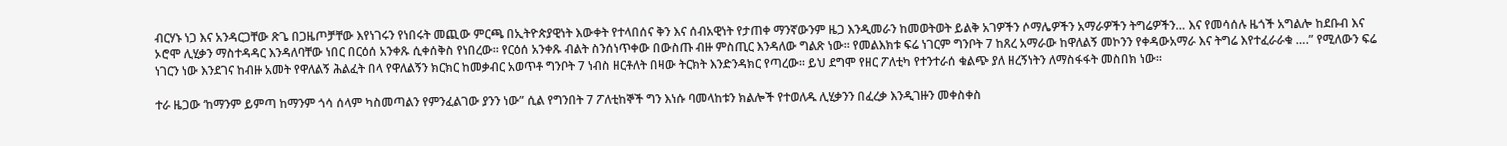ብርሃኑ ነጋ እና አንዳርጋቸው ጽጌ በጋዜጦቻቸው እየነገሩን የነበሩት መጪው ምርጫ በኢትዮጵያዊነት እውቀት የተላበሰና ቅን እና ሰብአዊነት የታጠቀ ማንኛውንም ዜጋ እንዲመራን ከመወትወት ይልቅ አገዎችን ሶማሌዎችን አማራዎችን ትግሬዎችን… እና የመሳሰሉ ዜጎች አግልሎ ከደቡብ እና ኦሮሞ ሊሂቃን ማስተዳዳር እንዳለባቸው ነበር በርዕሰ አንቀጹ ሲቀሰቅስ የነበረው። የርዕሰ አንቀጹ ብልት ስንሰነጥቀው በውስጡ ብዙ ምስጢር እንዳለው ግልጽ ነው። የመልእክቱ ፍሬ ነገርም ግንቦት 7 ከጸረ አማራው ከዋለልኝ መኮንን የቀዳውአማራ እና ትግሬ እየተፈራራቁ ….” የሚለውን ፍሬ ነገርን ነው እንደገና ከብዙ አመት የዋለልኝ ሕልፈት በላ የዋለልኝን ክርክር ከመቃብር አወጥቶ ግንቦት 7 ነብስ ዘርቶለት በዛው ትርክት እንድንዳክር የጣረው። ይህ ደግሞ የዘር ፖለቲካ የተንተራሰ ቁልጭ ያለ ዘረኝነትን ለማስፋፋት መስበክ ነው።

ተራ ዜጋው ‘ከማንም ይምጣ ከማንም ጎሳ ሰላም ካስመጣልን የምንፈልገው ያንን ነው” ሲል የግንበት 7 ፖለቲከኞች ግን እነሱ ባመላከቱን ክልሎች የተወለዱ ሊሂቃንን በፈረቃ እንዲገዙን መቀስቀስ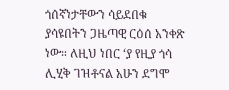ጎሰኛነታቸውን ሳይደበቁ ያሳዩበትን ጋዜጣዊ ርዕሰ አንቀጽ ነው። ለዚህ ነበር ‘ያ የዚያ ጎሳ ሊሂቅ ገዝቶናል አሁን ደግሞ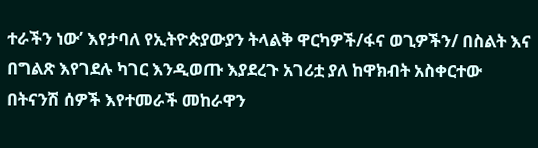ተራችን ነው’ እየታባለ የኢትዮጵያውያን ትላልቅ ዋርካዎች/ፋና ወጊዎችን/ በስልት እና በግልጽ እየገደሉ ካገር እንዲወጡ እያደረጉ አገሪቷ ያለ ከዋክብት አስቀርተው በትናንሽ ሰዎች እየተመራች መከራዋን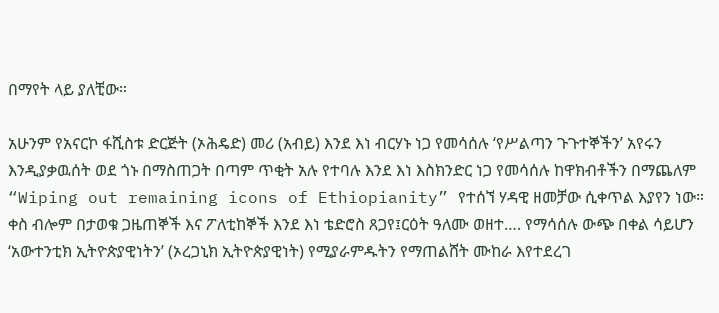በማየት ላይ ያለቺው።

አሁንም የአናርኮ ፋሺስቱ ድርጅት (ኦሕዴድ) መሪ (አብይ) እንደ እነ ብርሃኑ ነጋ የመሳሰሉ ‘የሥልጣን ጉጉተኞችን’ አየሩን እንዲያቃዉሰት ወደ ጎኑ በማስጠጋት በጣም ጥቂት አሉ የተባሉ እንደ እነ እስክንድር ነጋ የመሳሰሉ ከዋክብቶችን በማጨለም “Wiping out remaining icons of Ethiopianity” የተሰኘ ሃዳዊ ዘመቻው ሲቀጥል እያየን ነው። ቀስ ብሎም በታወቁ ጋዜጠኞች እና ፖለቲከኞች እንደ እነ ቴድሮስ ጸጋየ፤ርዕት ዓለሙ ወዘተ…. የማሳሰሉ ውጭ በቀል ሳይሆን ‘አውተንቲክ ኢትዮጵያዊነትን’ (ኦረጋኒክ ኢትዮጵያዊነት) የሚያራምዱትን የማጠልሸት ሙከራ እየተደረገ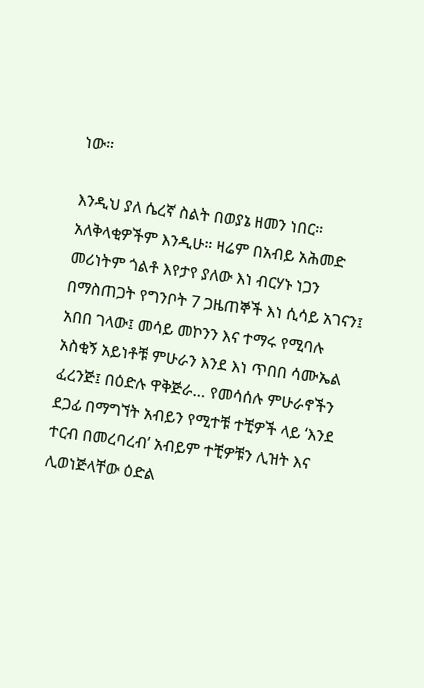ነው።

እንዲህ ያለ ሴረኛ ስልት በወያኔ ዘመን ነበር። አለቅላቂዎችም እንዲሁ። ዛሬም በአብይ አሕመድ መሪነትም ጎልቶ እየታየ ያለው እነ ብርሃኑ ነጋን በማስጠጋት የግንቦት 7 ጋዜጠኞች እነ ሲሳይ አገናን፤ አበበ ገላው፤ መሳይ መኮንን እና ተማሩ የሚባሉ አስቂኝ አይነቶቹ ምሁራን እንደ እነ ጥበበ ሳሙኤል ፈረንጅ፤ በዕድሉ ዋቅጅራ… የመሳሰሉ ምሁራኖችን ደጋፊ በማግኘት አብይን የሚተቹ ተቺዎች ላይ ‘እንደ ተርብ በመረባረብ’ አብይም ተቺዎቹን ሊዝት እና ሊወነጅላቸው ዕድል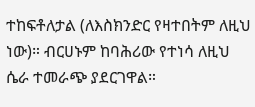ተከፍቶለታል (ለእስክንድር የዛተበትም ለዚህ ነው)። ብርሀኑም ከባሕሪው የተነሳ ለዚህ ሴራ ተመራጭ ያደርገዋል።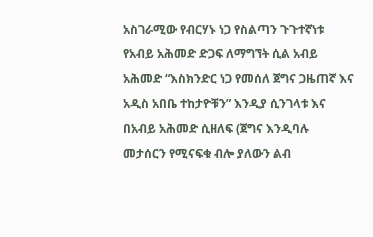አስገራሚው የብርሃኑ ነጋ የስልጣን ጉጉተኛነቱ የአብይ አሕመድ ድጋፍ ለማግኘት ሲል አብይ አሕመድ “እስክንድር ነጋ የመሰለ ጀግና ጋዜጠኛ እና አዲስ አበቤ ተከታዮቹን” እንዲያ ሲንገላቱ እና በአብይ አሕመድ ሲዘለፍ (ጀግና እንዲባሉ መታሰርን የሚናፍቁ ብሎ ያለውን ልብ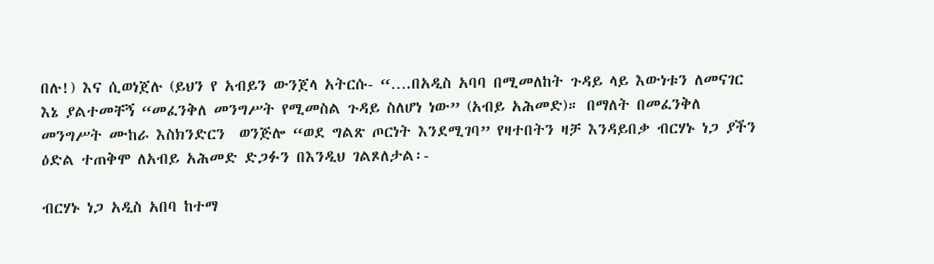በሉ!) እና ሲወነጀሉ (ይህን የ አብይን ውንጀላ አትርሱ- “….በአዲስ አባባ በሚመለከት ጉዳይ ላይ እውነቱን ለመናገር እኔ ያልተመቸኝ “መፈንቅለ መንግሥት የሚመስል ጉዳይ ስለሆነ ነው” (አብይ አሕመድ)። በማለት በመፈንቅለ መንግሥት ሙከራ እስክንድርን  ወንጅሎ “ወደ ግልጽ ጦርነት እንደሚገባ” የዛተበትን ዛቻ እንዳይበቃ ብርሃኑ ነጋ ያችን ዕድል ተጠቅሞ ለአብይ አሕመድ ድጋፉን በእንዲህ ገልጾለታል፡-

ብርሃኑ ነጋ አዲስ አበባ ከተማ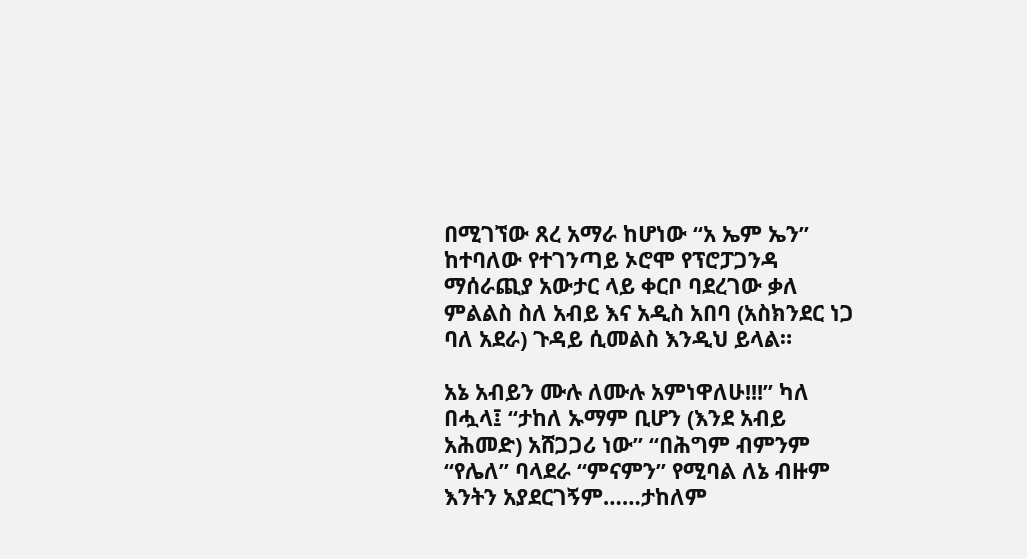በሚገኘው ጸረ አማራ ከሆነው “አ ኤም ኤን” ከተባለው የተገንጣይ ኦሮሞ የፕሮፓጋንዳ ማሰራጪያ አውታር ላይ ቀርቦ ባደረገው ቃለ ምልልስ ስለ አብይ እና አዲስ አበባ (አስክንደር ነጋ ባለ አደራ) ጉዳይ ሲመልስ እንዲህ ይላል።

አኔ አብይን ሙሉ ለሙሉ አምነዋለሁ!!!” ካለ በሗላ፤ “ታከለ ኡማም ቢሆን (እንደ አብይ አሕመድ) አሸጋጋሪ ነው” “በሕግም ብምንም “የሌለ” ባላደራ “ምናምን” የሚባል ለኔ ብዙም እንትን አያደርገኝም……ታከለም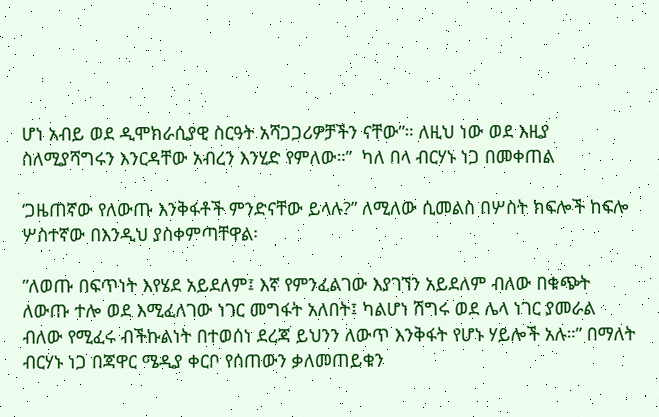ሆነ አብይ ወደ ዲሞክራሲያዊ ስርዓት አሻጋጋሪዎቻችን ናቸው”። ለዚህ ነው ወደ እዚያ ስለሚያሻግሩን እንርዳቸው አብረን እንሂድ የምለው።”  ካለ በላ ብርሃኑ ነጋ በመቀጠል

‘ጋዜጠኛው የለውጡ እንቅፋቶች ምንድናቸው ይላሉ?” ለሚለው ሲመልስ በሦስት ክፍሎች ከፍሎ ሦስተኛው በእንዲህ ያስቀምጣቸዋል፡

”ለወጡ በፍጥነት እየሄደ አይደለም፤ እኛ የምንፈልገው እያገኘን አይደለም ብለው በቁጭት ለውጡ ተሎ ወደ እሚፈለገው ነገር መግፋት አለበት፤ ካልሆነ ሽግሩ ወደ ሌላ ነገር ያመራል ብለው የሚፈሩ ብችኩልነት በተወሰነ ደረጃ ይህንን ለውጥ እንቅፋት የሆኑ ሃይሎች አሉ።” በማለት ብርሃኑ ነጋ በጃዋር ሜዲያ ቀርቦ የሰጠውን ቃለመጠይቁን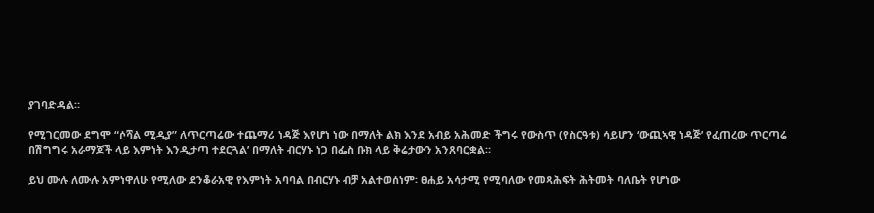ያገባድዳል።

የሚገርመው ደግሞ “ሶሻል ሚዲያ” ለጥርጣሬው ተጨማሪ ነዳጅ እየሆነ ነው በማለት ልክ እንደ አብይ አሕመድ ችግሩ የውስጥ (የስርዓቱ) ሳይሆን ‘ውጪኣዊ ነዳጅ’ የፈጠረው ጥርጣሬ በሽግግሩ አራማጆች ላይ እምነት እንዲታጣ ተደርጓል’ በማለት ብርሃኑ ነጋ በፌስ ቡክ ላይ ቅሬታውን አንጸባርቋል።

ይህ ሙሉ ለሙሉ አምነዋለሁ የሚለው ደንቆራአዊ የእምነት አባባል በብርሃኑ ብቻ አልተወሰነም፡ ፀሐይ አሳታሚ የሚባለው የመጻሕፍት ሕትመት ባለቤት የሆነው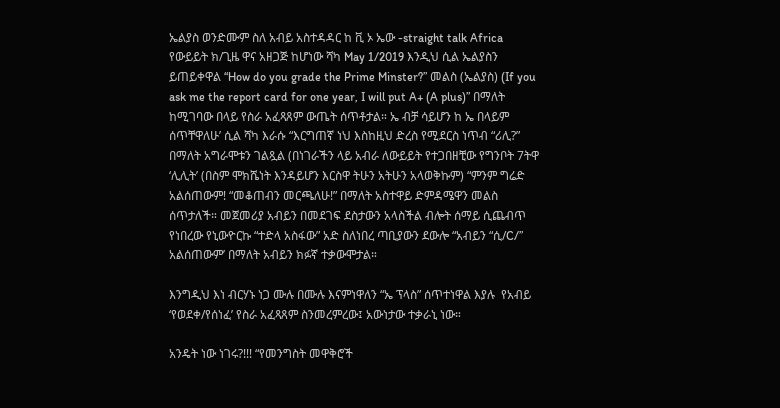ኤልያስ ወንድሙም ስለ አብይ አስተዳዳር ከ ቪ ኦ ኤው -straight talk Africa የውይይት ክ/ጊዜ ዋና አዘጋጅ ከሆነው ሻካ May 1/2019 እንዲህ ሲል ኤልያስን ይጠይቀዋል “How do you grade the Prime Minster?” መልስ (ኤልያስ) (If you ask me the report card for one year, I will put A+ (A plus)” በማለት ከሚገባው በላይ የስራ አፈጻጸም ውጤት ሰጥቶታል። ኤ ብቻ ሳይሆን ከ ኤ በላይም ሰጥቸዋለሁ’ ሲል ሻካ እራሱ “እርግጠኛ ነህ እስከዚህ ድረስ የሚደርስ ነጥብ “ሪሊ?” በማለት አግራሞቱን ገልጿል (በነገራችን ላይ አብራ ለውይይት የተጋበዘቺው የግንቦት 7ትዋ ‘ሊሊት’ (በስም ሞክሼነት እንዳይሆን እርስዋ ትሁን አትሁን አላወቅኩም) “ምንም ግሬድ አልሰጠውም! “መቆጠብን መርጫለሁ!” በማለት አስተዋይ ድምዳሜዋን መልስ ሰጥታለች። መጀመሪያ አብይን በመደገፍ ደስታውን አላስችል ብሎት ሰማይ ሲጨብጥ የነበረው የኒውዮርኩ “ተድላ አስፋው” አድ ስለነበረ ጣቢያውን ደውሎ “አብይን “ሲ/C/” አልሰጠውም’ በማለት አብይን ክፉኛ ተቃውሞታል።

እንግዲህ እነ ብርሃኑ ነጋ ሙሉ በሙሉ እናምነዋለን “ኤ ፕላስ” ሰጥተነዋል እያሉ  የአብይ ‘የወደቀ/የሰነፈ’ የስራ አፈጻጸም ስንመረምረው፤ አውነታው ተቃራኒ ነው።

አንዴት ነው ነገሩ?!!! “የመንግስት መዋቅሮች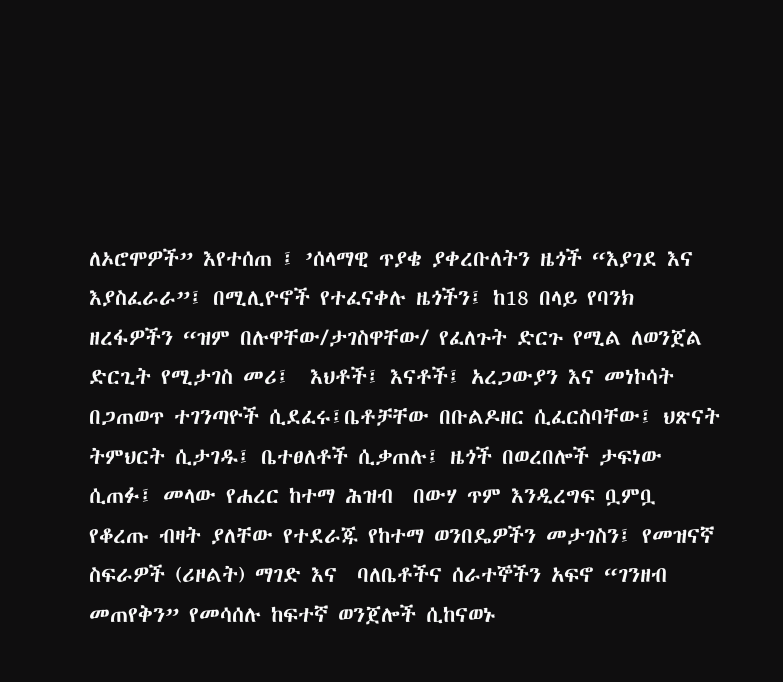ለኦሮሞዎች” እየተሰጠ ፤ ’ሰላማዊ ጥያቄ ያቀረቡለትን ዜጎች “እያገደ እና እያስፈራራ”፤ በሚሊዮኖች የተፈናቀሉ ዜጎችን፤ ከ18 በላይ የባንክ ዘረፋዎችን “ዝም በሉዋቸው/ታገስዋቸው/ የፈለጉት ድርጉ የሚል ለወንጀል ድርጊት የሚታገስ መሪ፤  እህቶች፤ እናቶች፤ አረጋውያን እና መነኮሳት በጋጠወጥ ተገንጣዮች ሲደፈሩ፤ቤቶቻቸው በቡልዶዘር ሲፈርስባቸው፤ ህጽናት ትምህርት ሲታገዱ፤ ቤተፀለቶች ሲቃጠሉ፤ ዜጎች በወረበሎች ታፍነው ሲጠፉ፤ መላው የሐረር ከተማ ሕዝብ  በውሃ ጥም እንዲረግፍ ቧምቧ የቆረጡ ብዛት ያለቸው የተደራጁ የከተማ ወንበዴዎችን መታገስን፤ የመዝናኛ ስፍራዎች (ሪዞልት) ማገድ እና  ባለቤቶችና ሰራተኞችን አፍኖ “ገንዘብ መጠየቅን” የመሳሰሉ ከፍተኛ ወንጀሎች ሲከናወኑ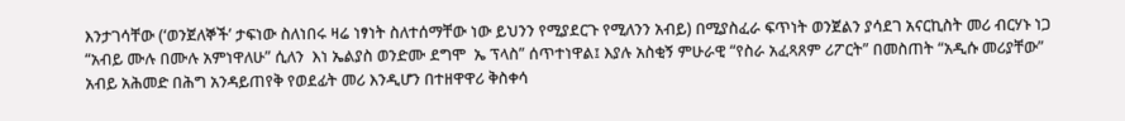እንታገሳቸው (‘ወንጀለኞች’ ታፍነው ስለነበሩ ዛሬ ነፃነት ስለተሰማቸው ነው ይህንን የሚያደርጉ የሚለንን አብይ) በሚያስፈራ ፍጥነት ወንጀልን ያሳደገ አናርኪስት መሪ ብርሃኑ ነጋ “አብይ ሙሉ በሙሉ አምነዋለሁ” ሲለን  እነ ኤልያስ ወንድሙ ደግሞ  ኤ ፕላስ” ሰጥተነዋል፤ እያሉ አስቂኝ ምሁራዊ “የስራ አፈጻጸም ሪፖርት” በመስጠት “አዲሱ መሪያቸው” አብይ አሕመድ በሕግ አንዳይጠየቅ የወደፊት መሪ እንዲሆን በተዘዋዋሪ ቅስቀሳ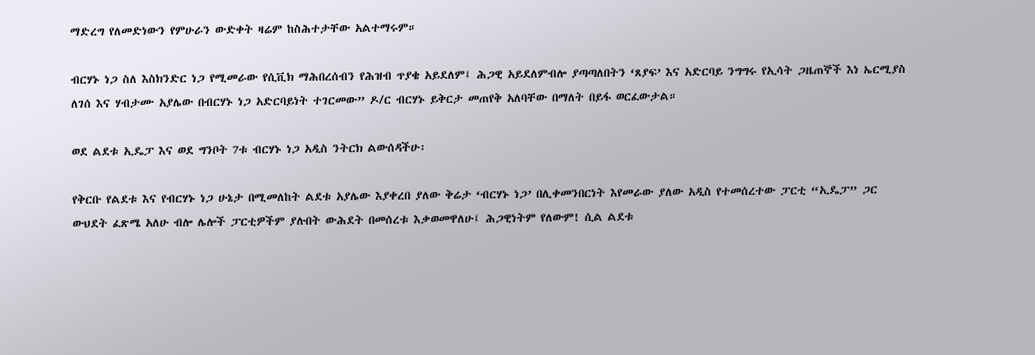ማድረግ የለመድነውን የምሁራን ውድቀት ዛሬም ከስሕተታቸው አልተማሩም።

ብርሃኑ ነጋ ስለ እስክንድር ነጋ የሚመራው የሲቪክ ማሕበረሰብን የሕዝብ ጥያቄ አይደለም፤ ሕጋዊ አይደለምብሎ ያጣጣለበትን ‘ጸያፍ’ እና አድርባይ ንግግሩ የኢሳት ጋዜጠኞች እነ ኤርሚያስ ለገሰ እና ሃብታሙ አያሌው በብርሃኑ ነጋ አድርባይነት ተገርመው” ዶ/ር ብርሃኑ ይቅርታ መጠየቅ አለባቸው በማለት በይፋ ወርፈውታል።

ወደ ልደቱ ኢዴፓ እና ወደ ግንቦት 7ቱ ብርሃኑ ነጋ አዲስ ንትርክ ልውሰዳችሁ፡

የቅርቡ የልደቱ እና የብርሃኑ ነጋ ሁኔታ በሚመለከት ልደቱ አያሌው እያቀረበ ያለው ቅሬታ ‘ብርሃኑ ነጋ’ በሊቀመንበርነት እየመራው ያለው አዲስ የተመሰረተው ፓርቲ “ኢዴፓ” ጋር ውህደት ፈጽሜ አለሁ ብሎ ሌሎች ፓርቲዎችም ያሉበት ውሕደት በመሰረቱ እቃወመዋለሁ፤ ሕጋዊነትም የለውም! ሲል ልደቱ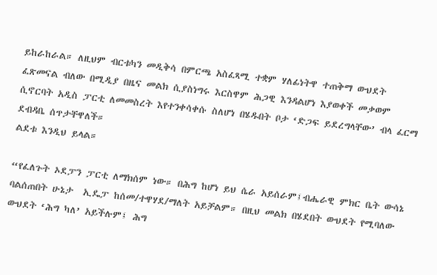ይከራከራል። ለዚህም ብርቱካን መዲቅሳ በምርጫ አስፈጻሚ ተቋም ሃለፊነትዋ ተጠቅማ ውህደት ፈጽመናል ብለው በሚዲያ በዜና መልክ ሲያስነግሩ እርስዋም ሕጋዊ እንዳልሆነ እያወቀች መቃወም ሲኖርባት አዲስ ፓርቲ ለመመስረት እየተንቀሳቀሱ ስለሆነ በሄዱበት ቦታ ‘ድጋፍ ይደረግላቸው’ ብላ ፈርማ ደብዳቤ ሰጥታቸዋለች።
ልደቱ እንዲህ ይላል።

“የፈለጉት ኦደፓን ፓርቲ ለማክሰም ነው። በሕግ ከሆነ ይህ ሴራ አይሰራም፤ብሔራዊ ምክር ቤት ውሳኔ ባልሰጠበት ሁኔታ  ኢዴፓ ከሰመ/ተዋሃደ/ማለት አይቻልም። በዚህ መልክ በሄደበት ውህደት የሚባለው ውህደት ‘ሕግ ካለ’ አይችሉም፤ ሕግ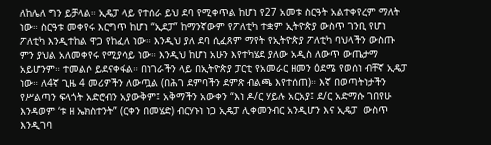ለከሌለ ግን ይቻላል። ኢዴፓ ላይ የተሰራ ይህ ደባ የሚቀጥል ከሆነ የ27 አመቱ ስርዓት አልተቀየረም ማለት ነው። ስርዓቱ መቀየሩ እርግጥ ከሆነ “ኢደፓ” ከማንኛውም የፖለቲካ ተቋም ኢትዮጵያ ውስጥ ገንቢ የሆነ ፖለቲካ እንዲተከል ዋጋ የከፈለ ነው። እንዲህ ያለ ደባ ሲፈጸም ማየት የኢትዮጵያ ፖለቲካ ባህላችን ውስጡ ምን ያህል አለመቀየሩ የሚያሳይ ነው። እንዲህ ከሆነ አሁን እየተካሄደ ያለው አዲስ ለውጥ ውጤታማ አይሆንም። ተመልሶ ይደናቀፋል። በነገራችን ላይ በኢትዮጵያ ፓርቲ የአመራር ዘመን ዕደሜ የወሰነ ብቸኛ ኢዴፓ ነው። ለ4ኛ ጊዜ 4 መሪዎችን ለውጧል (በሕገ ደምባችን ደምጽ ብልጫ እየተሰጠ)። እኛ በወጣትነታችን የሥልጣን ፍላጎት አድሮብን አያውቅም፤ አቅማችን አውቀን “እነ ዶ/ር ሃይሉ አርአያ፤ ደ/ር አድማሱ ገበየሁ እንዳወም ‘ቱ ዘ ኤክስተንት” (ርቀን በመሄድ) ብርሃኑነ ነጋ ኢዴፓ ሊቀመንብር አንዲሆን እና ኢዴፓ  ውስጥ እንዲገባ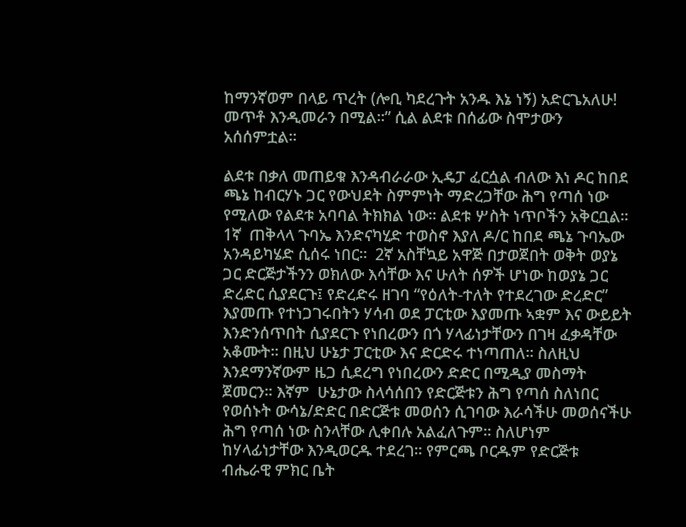ከማንኛወም በላይ ጥረት (ሎቢ ካደረጉት አንዱ እኔ ነኝ) አድርጌአለሁ! መጥቶ እንዲመራን በሚል።” ሲል ልደቱ በሰፊው ስሞታውን አሰሰምቷል።

ልደቱ በቃለ መጠይቁ እንዳብራራው ኢዴፓ ፈርሷል ብለው እነ ዶር ከበደ ጫኔ ከብርሃኑ ጋር የውህደት ስምምነት ማድረጋቸው ሕግ የጣሰ ነው የሚለው የልደቱ አባባል ትክክል ነው። ልደቱ ሦስት ነጥቦችን አቅርቧል። 1ኛ  ጠቅላላ ጉባኤ እንድናካሂድ ተወስኖ እያለ ዶ/ር ከበደ ጫኔ ጉባኤው አንዳይካሄድ ሲሰሩ ነበር።  2ኛ አስቸኳይ አዋጅ በታወጀበት ወቅት ወያኔ ጋር ድርጅታችንን ወክለው እሳቸው እና ሁለት ሰዎች ሆነው ከወያኔ ጋር ድረድር ሲያደርጉ፤ የድረድሩ ዘገባ “የዕለት-ተለት የተደረገው ድረድር” እያመጡ የተነጋገሩበትን ሃሳብ ወደ ፓርቲው እያመጡ ኣቋም እና ውይይት እንድንሰጥበት ሲያደርጉ የነበረውን በጎ ሃላፊነታቸውን በገዛ ፈቃዳቸው አቆሙት። በዚህ ሁኔታ ፓርቲው እና ድርድሩ ተነጣጠለ። ስለዚህ እንደማንኛውም ዜጋ ሲደረግ የነበረውን ድድር በሚዲያ መስማት ጀመርን። እኛም  ሁኔታው ስላሳሰበን የድርጅቱን ሕግ የጣሰ ስለነበር የወሰኑት ውሳኔ/ድድር በድርጅቱ መወሰን ሲገባው እራሳችሁ መወሰናችሁ ሕግ የጣሰ ነው ስንላቸው ሊቀበሉ አልፈለጉም። ስለሆነም ከሃላፊነታቸው እንዲወርዱ ተደረገ። የምርጫ ቦርዱም የድርጅቱ ብሔራዊ ምክር ቤት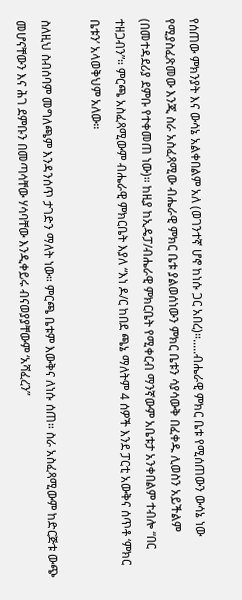የሰጠው ምክንያት እና ውሳኔ አልቀበልም አለ (ወገንተኛ ሆኖ ከነሱ ጋር አበረ)።.....ብሔራዊ ምክር ቤቱ የሚሰጠውን ውሳኔ ነው የሚያስፈጽመው እንጂ ስራ አስፈጻሚው ብሔራዊ ምክር ቤቱ ያልወሰነውን ምክር ቤቱን ሳያሳውቅ በፈቀዱ ሊወስን አይችልም (በመተዳደሪያ ደምቡ የተቀመጠ ነው)። ከዚያ ከኢዴፓ/ብሔራዊ ምክርቤት የሚቀርብ ማንኛውም አቤቱታ አንቀበልም ተብሎ “በር ተዘጋብን”። ምርጫ አስፈጻሚውም ብሔራዊ ምክርቤት እያለ “እነ ዶ/ር ከበደ ጫኔ ማለትም 4 ሰዎች እንደ ፓርቲ አውቅና ሰጥቶ ‘ምክር ቤቱን’ አላወቅህም አለው።

ስለዚህ ስብሰባም መግለጫም እንዳንሰጥ ታገድን ማለት ነው። ምርጫ ቤቱም እውቅና ለነሱ ሰጠ። ስራ አስፈጻሚውም ከድርጅቱ ውጭ መሆናቸውን እና ሕገ ደምቡን በመጣሳቸው ሃሳባቸው እንዲቀይሩ ብናወያያቸውም ‘አሻፈረን”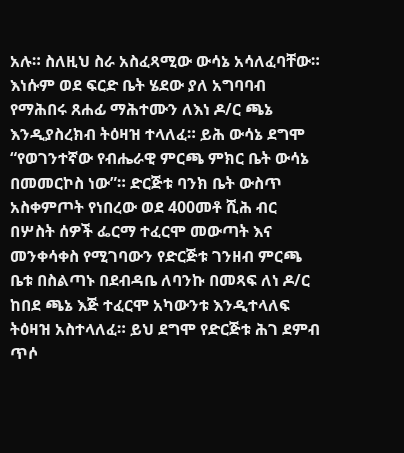አሉ። ስለዚህ ስራ አስፈጻሚው ውሳኔ አሳለፈባቸው። እነሱም ወደ ፍርድ ቤት ሄደው ያለ አግባባብ የማሕበሩ ጸሐፊ ማሕተሙን ለእነ ዶ/ር ጫኔ እንዲያስረክብ ትዕዛዝ ተላለፈ። ይሕ ውሳኔ ደግሞ “የወገንተኛው የብሔራዊ ምርጫ ምክር ቤት ውሳኔ በመመርኮስ ነው”። ድርጅቱ ባንክ ቤት ውስጥ አስቀምጦት የነበረው ወደ 400መቶ ሺሕ ብር በሦስት ሰዎች ፌርማ ተፈርሞ መውጣት እና መንቀሳቀስ የሚገባውን የድርጅቱ ገንዘብ ምርጫ ቤቱ በስልጣኑ በደብዳቤ ለባንኩ በመጻፍ ለነ ዶ/ር ከበደ ጫኔ እጅ ተፈርሞ አካውንቱ እንዲተላለፍ ትዕዛዝ አስተላለፈ። ይህ ደግሞ የድርጅቱ ሕገ ደምብ ጥሶ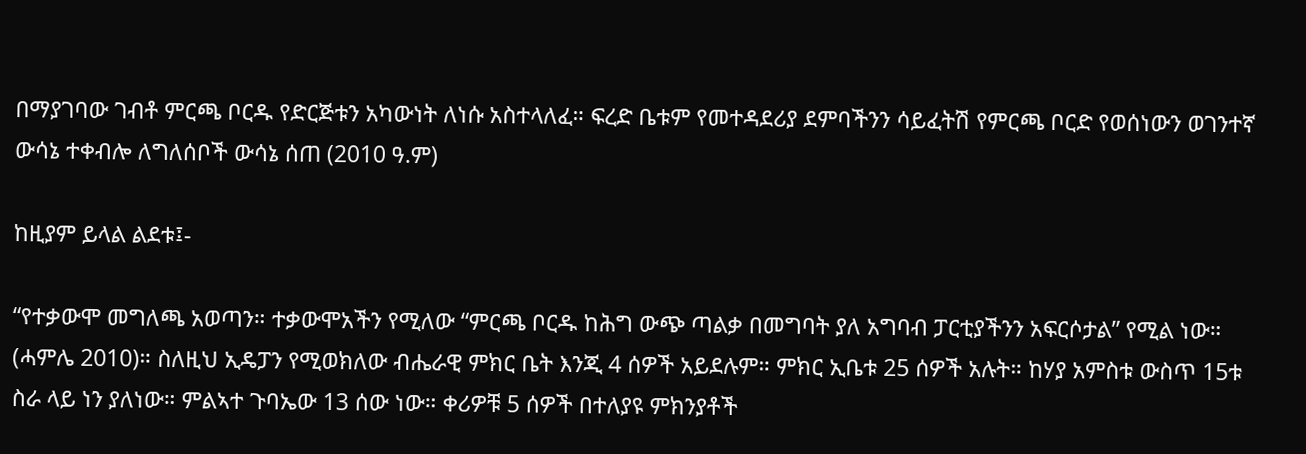በማያገባው ገብቶ ምርጫ ቦርዱ የድርጅቱን አካውነት ለነሱ አስተላለፈ። ፍረድ ቤቱም የመተዳደሪያ ደምባችንን ሳይፈትሽ የምርጫ ቦርድ የወሰነውን ወገንተኛ ውሳኔ ተቀብሎ ለግለሰቦች ውሳኔ ሰጠ (2010 ዓ.ም)

ከዚያም ይላል ልደቱ፤-

“የተቃውሞ መግለጫ አወጣን። ተቃውሞአችን የሚለው “ምርጫ ቦርዱ ከሕግ ውጭ ጣልቃ በመግባት ያለ አግባብ ፓርቲያችንን አፍርሶታል” የሚል ነው። (ሓምሌ 2010)። ስለዚህ ኢዴፓን የሚወክለው ብሔራዊ ምክር ቤት እንጂ 4 ሰዎች አይደሉም። ምክር ኢቤቱ 25 ሰዎች አሉት። ከሃያ አምስቱ ውስጥ 15ቱ ስራ ላይ ነን ያለነው። ምልኣተ ጉባኤው 13 ሰው ነው። ቀሪዎቹ 5 ሰዎች በተለያዩ ምክንያቶች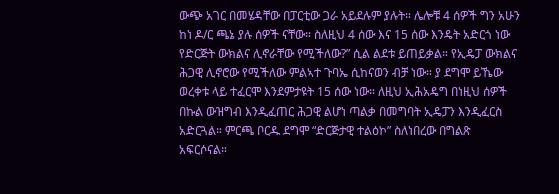ውጭ አገር በመሄዳቸው በፓርቲው ጋራ አይደሉም ያሉት። ሌሎቹ 4 ሰዎች ግን አሁን ከነ ዶ/ር ጫኔ ያሉ ሰዎች ናቸው። ስለዚህ 4 ሰው እና 15 ሰው እንዴት አድርጎ ነው የድርጅት ውክልና ሊኖራቸው የሚችለው?” ሲል ልደቱ ይጠይቃል። የኢዴፓ ውክልና ሕጋዊ ሊኖሮው የሚችለው ምልኣተ ጉባኤ ሲከናወን ብቻ ነው። ያ ደግሞ ይኼው ወረቀቱ ላይ ተፈርሞ እንደምታዩት 15 ሰው ነው። ለዚህ ኢሕአዴግ በነዚህ ሰዎች በኩል ውዝግብ እንዲፈጠር ሕጋዊ ልሆነ ጣልቃ በመግባት ኢዴፓን እንዲፈርስ አድርጓል። ምርጫ ቦርዱ ደግሞ “ድርጅታዊ ተልዕኮ” ስለነበረው በግልጽ አፍርሶናል።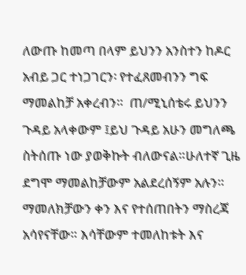ለውጡ ከመጣ በላም ይህንን አንስተን ከዶር አብይ ጋር ተነጋገርን፡ የተፈጸመብንን ግፍ ማመልከቻ አቀረብን።  ጠ/ሚኒሰቴሩ ይህንን ጉዳይ አላቀውም ፤ይህ ጉዳይ አሁን መግለጫ ስትሰጡ ነው ያወቅኩት ብለውናል።ሁለተኛ ጊዜ ደግሞ ማመልከቻውም አልደረሰኝም አሉን። ማመለክቻውን ቀን እና የተሰጠበትን ማስረጃ አሳየናቸው። እሳቸውም ተመለከቱት እና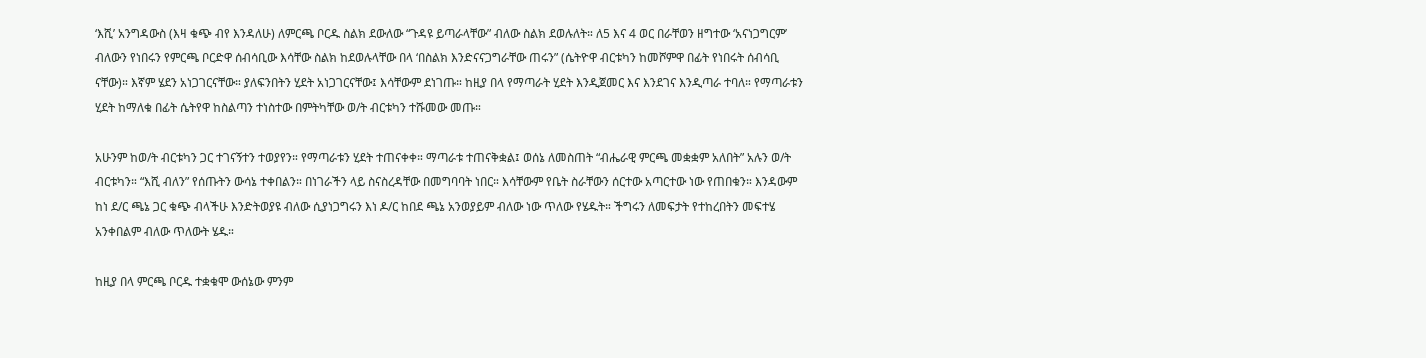‘እሺ’ አንግዳውስ (እዛ ቁጭ ብየ እንዳለሁ) ለምርጫ ቦርዱ ስልክ ደውለው “ጉዳዩ ይጣራላቸው” ብለው ስልክ ደወሉለት። ለ5 እና 4 ወር በራቸወን ዘግተው ‘አናነጋግርም’ ብለውን የነበሩን የምርጫ ቦርድዋ ሰብሳቢው እሳቸው ስልክ ከደወሉላቸው በላ ‘በስልክ እንድናናጋግራቸው ጠሩን” (ሴትዮዋ ብርቱካን ከመሾምዋ በፊት የነበሩት ሰብሳቢ ናቸው)። እኛም ሄደን አነጋገርናቸው። ያለፍንበትን ሂደት አነጋገርናቸው፤ እሳቸውም ደነገጡ። ከዚያ በላ የማጣራት ሂደት እንዲጀመር እና እንደገና እንዲጣራ ተባለ። የማጣራቱን ሂደት ከማለቁ በፊት ሴትየዋ ከስልጣን ተነስተው በምትካቸው ወ/ት ብርቱካን ተሹመው መጡ።

አሁንም ከወ/ት ብርቱካን ጋር ተገናኝተን ተወያየን። የማጣራቱን ሂደት ተጠናቀቀ። ማጣራቱ ተጠናቅቋል፤ ወሰኔ ለመስጠት “ብሔራዊ ምርጫ መቋቋም አለበት” አሉን ወ/ት ብርቱካን። “እሺ ብለን” የሰጡትን ውሳኔ ተቀበልን። በነገራችን ላይ ስናስረዳቸው በመግባባት ነበር። እሳቸውም የቤት ስራቸውን ሰርተው አጣርተው ነው የጠበቁን። እንዳውም ከነ ደ/ር ጫኔ ጋር ቁጭ ብላችሁ እንድትወያዩ ብለው ሲያነጋግሩን እነ ዶ/ር ከበደ ጫኔ አንወያይም ብለው ነው ጥለው የሄዱት። ችግሩን ለመፍታት የተከረበትን መፍተሄ አንቀበልም ብለው ጥለውት ሄዱ።

ከዚያ በላ ምርጫ ቦርዱ ተቋቁሞ ውሰኔው ምንም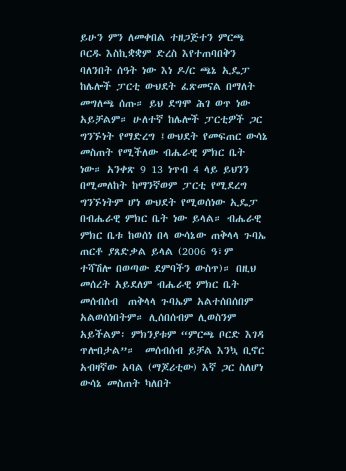ይሁን ምን ለመቀበል ተዘጋጅተን ምርጫ ቦርዱ እስኪቋቋም ድረስ እየተጠባበቅን ባለንበት ሰዓት ነው እነ ዶ/ር ጫኔ ኢዴፓ ከሌሎች ፓርቲ ውህደት ፈጽመናል በማለት መግለጫ ሰጡ። ይህ ደግሞ ሕገ ወጥ ነው አይቻልም። ሁለተኛ ከሌሎች ፓርቲዎች ጋር ግንኙነት የማድረግ ፤ውህደት የመፍጠር ውሳኔ መስጠት የሚችለው ብሔራዊ ምክር ቤት ነው። አንቀጽ 9 13 ነጥብ 4 ላይ ይህንን በሚመለከት ከማንኛወም ፓርቲ የሚደረግ ግንኙነትም ሆነ ውህደት የሚወሰነው ኢዴፓ በብሔራዊ ምክር ቤት ነው ይላል። ብሔራዊ ምክር ቤቱ ከወሰነ በላ ውሳኔው ጠቅላላ ጉባኤ ጠርቶ ያጸድቃል ይላል (2006 ዓ፣ም ተሻሽሎ በወጣው ደምባችን ውስጥ)። በዚህ መሰረት አይደለም ብሔራዊ ምክር ቤት መሰብሰብ  ጠቅላላ ጉባኤም አልተሰበሰበም አልወሰነበትም። ሊሰበሰብም ሊወስንም አይችልም፡ ምክንያቱም “ምርጫ ቦርድ እገዳ ጥሎበታል”።  መሰብሰብ ይቻል እንኳ ቢኖር አብዛኛው አባል (ማጆሪቲው) እኛ ጋር ስለሆነ ውሳኔ መስጠት ካለበት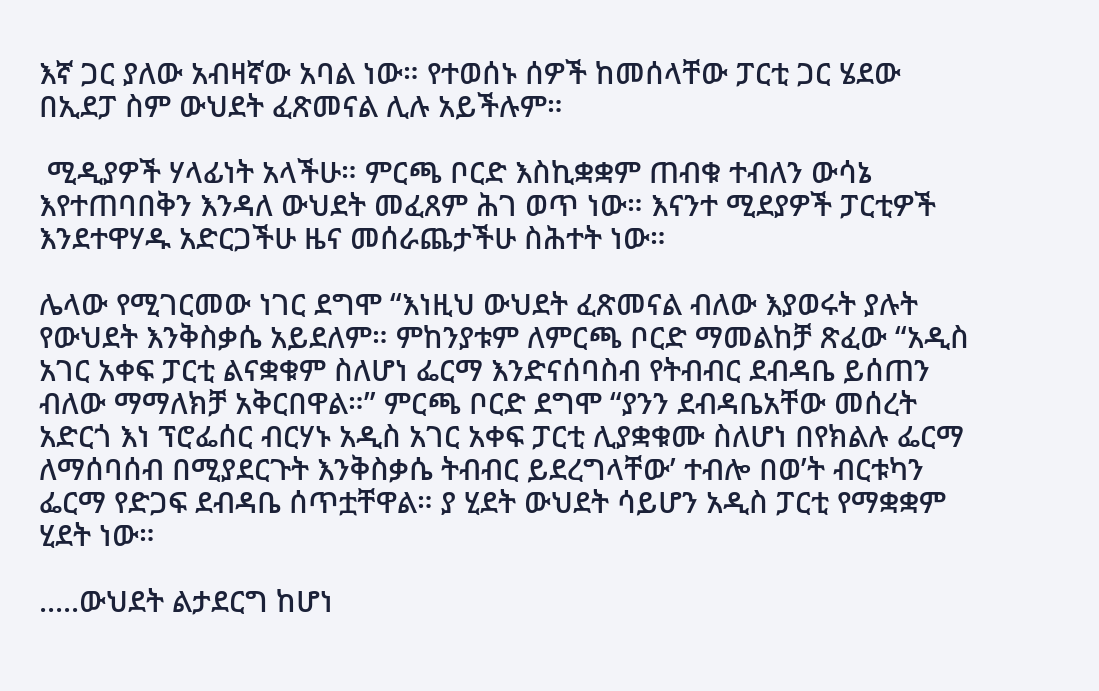እኛ ጋር ያለው አብዛኛው አባል ነው። የተወሰኑ ሰዎች ከመሰላቸው ፓርቲ ጋር ሄደው በኢደፓ ስም ውህደት ፈጽመናል ሊሉ አይችሉም።

 ሚዲያዎች ሃላፊነት አላችሁ። ምርጫ ቦርድ እስኪቋቋም ጠብቁ ተብለን ውሳኔ እየተጠባበቅን እንዳለ ውህደት መፈጸም ሕገ ወጥ ነው። እናንተ ሚደያዎች ፓርቲዎች እንደተዋሃዱ አድርጋችሁ ዜና መሰራጨታችሁ ስሕተት ነው።

ሌላው የሚገርመው ነገር ደግሞ “እነዚህ ውህደት ፈጽመናል ብለው እያወሩት ያሉት የውህደት እንቅስቃሴ አይደለም። ምከንያቱም ለምርጫ ቦርድ ማመልከቻ ጽፈው “አዲስ አገር አቀፍ ፓርቲ ልናቋቁም ስለሆነ ፌርማ እንድናሰባስብ የትብብር ደብዳቤ ይሰጠን ብለው ማማለክቻ አቅርበዋል።” ምርጫ ቦርድ ደግሞ “ያንን ደብዳቤአቸው መሰረት አድርጎ እነ ፕሮፌሰር ብርሃኑ አዲስ አገር አቀፍ ፓርቲ ሊያቋቁሙ ስለሆነ በየክልሉ ፌርማ ለማሰባሰብ በሚያደርጉት እንቅስቃሴ ትብብር ይደረግላቸው’ ተብሎ በወ’ት ብርቱካን ፌርማ የድጋፍ ደብዳቤ ሰጥቷቸዋል። ያ ሂደት ውህደት ሳይሆን አዲስ ፓርቲ የማቋቋም ሂደት ነው።

.....ውህደት ልታደርግ ከሆነ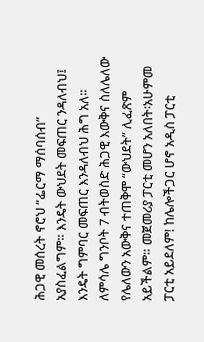ሕጋዊ መሰረት ኖሮህ “ፌርማ ማሰባሰብ” አያስፈልግም። እንዴት ውህደት መፍጠር ንዳለብህ፤ እንዴት ግምባር መፍጠር እንዳለብህ ሕግ አለ። ለምሳሌ ግንቦት 7 ብትወስድ ሕጋዊ እውቅና ስለሌለው የሌለውን አውቅና ተጠቅሞ “ውህደት” ሊፈጽም አይችልም። መጀመሪያ ፓርቲ መሆን አለበት፡አሁምመ ፓርቲ አይደለም! ከሌሎችጋር ሆኖ አዲስ ፓርቲ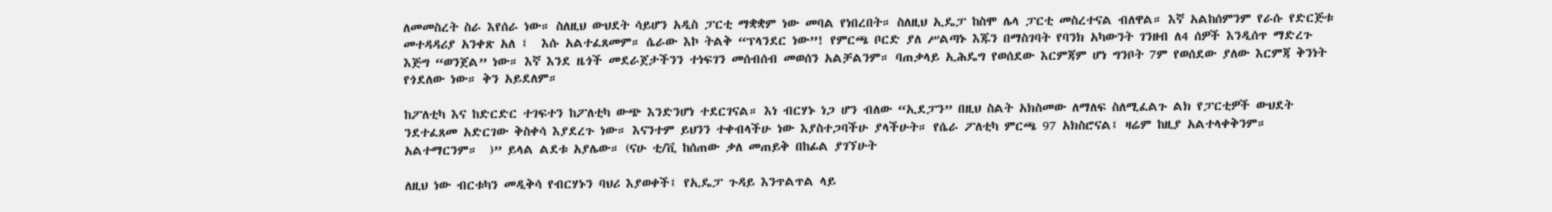ለመመስረት ስራ እየሰራ ነው። ስለዚህ ውህደት ሳይሆን አዲስ ፓርቲ ማቋቋም ነው መባል የነበረበት። ስለዚህ ኢዴፓ ከስሞ ሌላ ፓርቲ መስረተናል ብለዋል። እኛ አልከሰምንም የራሱ የድርጅቱ መተዳዳሪያ አንቀጽ አለ ፤  እሱ አልተፈጸመም። ሴራው እኮ ትልቅ “ፕላንደር ነው”! የምርጫ ቦርድ ያለ ሥልጣኑ እጁን በማስገባት የባንክ አካውንት ገንዘብ ለ4 ሰዎች እንዲሰጥ ማድረጉ እጅግ “ወንጀል” ነው። እኛ እንደ ዜጎች መደራጀታችንን ተነፍገን መሰብሰብ መወሰን አልቻልንም። ባጠቃላይ ኢሕዴግ የወሰደው እርምጃም ሆነ ግንቦት 7ም የወሰደው ያለው እርምጃ ቅንነት የጎደለው ነው። ቅን አይደለም።

ከፖለቲካ እና ከድርድር ተገፍተን ከፖለቲካ ውጭ እንድንሆነ ተደርገናል። እነ ብርሃኑ ነጋ ሆን ብለው “ኢደፓን” በዚህ ስልት አክስመው ለማለፍ ስለሚፈልጉ ልክ የፓርቲዎች ውህደት ንደተፈጸመ አድርገው ቅስቀሳ እያደረጉ ነው። እናንተም ይህንን ተቀብላችሁ ነው እያስተጋባችሁ ያላችሁት። የሴራ ፖለቲካ ምርጫ 97 አክስሮናል፤ ዛሬም ከዚያ አልተላቀቅንም። አልተማርንም።  )” ይላል ልደቱ አያሌው። (ናሁ ቲ/ቪ ከሰጠው ቃለ መጠይቅ በከፊል ያገኘሁት

ለዚህ ነው ብርቱካን መዲቅሳ የብርሃኑን ባህሪ እያወቀች፤ የኢዴፓ ጉዳይ እንጥልጥል ላይ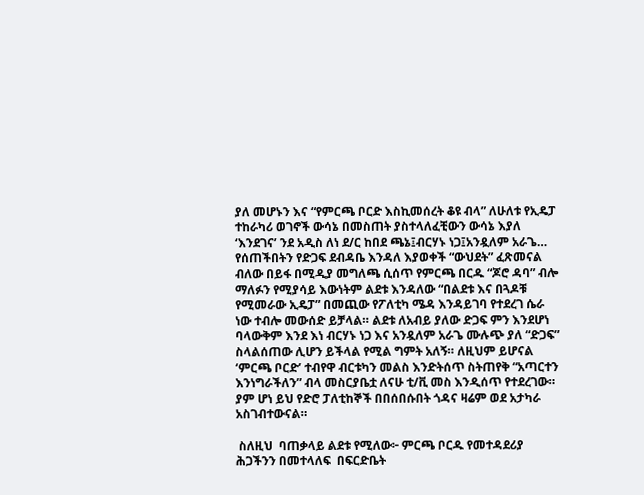ያለ መሆኑን እና “የምርጫ ቦርድ እስኪመሰረት ቆዩ ብላ” ለሁለቱ የኢዴፓ ተከራካሪ ወገኖች ውሳኔ በመስጠት ያስተላለፈቺውን ውሳኔ እያለ ‘እንደገና’ ንደ አዲስ ለነ ደ/ር ከበደ ጫኔ፤ብርሃኑ ነጋ፤አንዷለም አራጌ… የሰጠችበትን የድጋፍ ደብዳቤ እንዳለ እያወቀች “ውህደት” ፈጽመናል ብለው በይፋ በሚዲያ መግለጫ ሲሰጥ የምርጫ በርዱ “ጆሮ ዳባ” ብሎ ማለፉን የሚያሳይ እውነትም ልደቱ እንዳለው “በልደቱ እና በጓዶቹ የሚመራው ኢዴፓ” በመጪው የፖለቲካ ሜዳ እንዳይገባ የተደረገ ሴራ ነው ተብሎ መውሰድ ይቻላል። ልደቱ ለአብይ ያለው ድጋፍ ምን እንደሆነ ባላውቅም እንደ እነ ብርሃኑ ነጋ እና አንዷለም አራጌ ሙሉጭ ያለ “ድጋፍ” ስላልሰጠው ሊሆን ይችላል የሚል ግምት አለኝ። ለዚህም ይሆናል ‘ምርጫ ቦርድ’ ተብየዋ ብርቱካን መልስ እንድትሰጥ ስትጠየቅ “አጣርተን እንነግራችለን” ብላ መስርያቤቷ ለናሁ ቲ/ቪ መስ እንዲሰጥ የተደረገው። ያም ሆነ ይህ የድሮ ፓለቲከኞች በበሰበሱበት ጎዳና ዛሬም ወደ አታካራ አስገብተውናል።

 ስለዚህ  ባጠቃላይ ልደቱ የሚለው፦ ምርጫ ቦርዱ የመተዳደሪያ ሕጋችንን በመተላለፍ  በፍርድቤት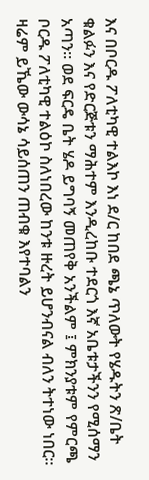እና በቦርዱ ፖለቲካዊ ተልእኮ እነ ደ/ር ከበደ ጫኔ ጥለውት የሄዱትን ጽ/ቤት ቁልፉን እና የድርጅቱን ማሕተም እንዲረከቡ ተደርጎ እኛ አቤቱታችንን የሚሰማን አጣን። ወደ ፍርዴ ቤት ሄዶ ይግባኝ መጠየቅ አንችልም ፤ ምክንያቱም የምርጫ ቦርዱ ፖለቲካዊ ተልዕኮ ስለነበረው ከንቱ ዙረት ይሆንብናል ብለን ትተነው ነበር። ዛሬም ይኼው ውሳኔ ሳይሰጠን ጠብቁ እየተባልን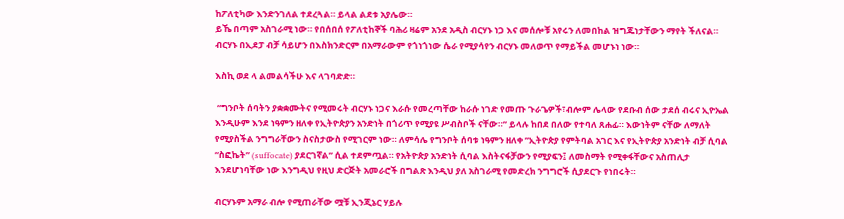ከፖለቲካው እንድንገለል ተደረጓል። ይላል ልደቱ አያሌው።
ይኼ በጣም አስገራሚ ነው። የበሰበሰ የፖለቲከኞች ባሕሪ ዛሬም አንደ አዲስ ብርሃኑ ነጋ እና መሰሎቹ አየሩን ለመበከል ዝግጁነታቸውን ማየት ችለናል። ብርሃኑ በኢደፓ ብቻ ሳይሆን በእስክንድርም በአማራውም የጎነጎነው ሴራ የሚያሳየን ብርሃኑ መለወጥ የማይችል መሆኑነ ነው።

እስኪ ወደ ላ ልመልሳችሁ እና ላገባድድ።

 “ግንቦት ሰባትን ያቋቋሙትና የሚመሩት ብርሃኑ ነጋና እራሱ የመረጣቸው ከራሱ ነገድ የመጡ ጉራጌዎች፣ብሎም ሌላው የደቡብ ሰው ታደሰ ብሩና ኢዮኤል እንዲሁም እንደ ነዓምን ዘለቀ የኢትዮጵያን አንድነት በጎሪጥ የሚያዩ ሥብስቦች ናቸው።” ይላሉ ከበደ በለው የተባለ ጸሐፊ። እውነትም ናቸው ለማለት የሚያስችል ንግግራቸውን ስናስታውስ የሚገርም ነው። ለምሳሌ የግንቦት ሰባቱ ነዓምን ዘለቀ ”ኢትዮጵያ የምትባል አገር እና የኢትዮጵያ አንድነት ብቻ ሲባል “ስፎኬት” (suffocate) ያደርገኛል” ሲል ተደምጧል። የአትዮጵያ አንድነት ሲባል እስትናፋቻውን የሚያፍን፤ ለመስማት የሚቀፋቸውና አስጠሊታ እንደሆነባቸው ነው እንግዲህ የዚህ ድርጅት አመራሮች በግልጽ እንዲህ ያለ አስገራሚ የመድረክ ንግግሮች ሲያደርጉ የነበሩት።

ብርሃኑም አማራ ብሎ የሚጠራቸው ሟቹ ኢንጂኔር ሃይሉ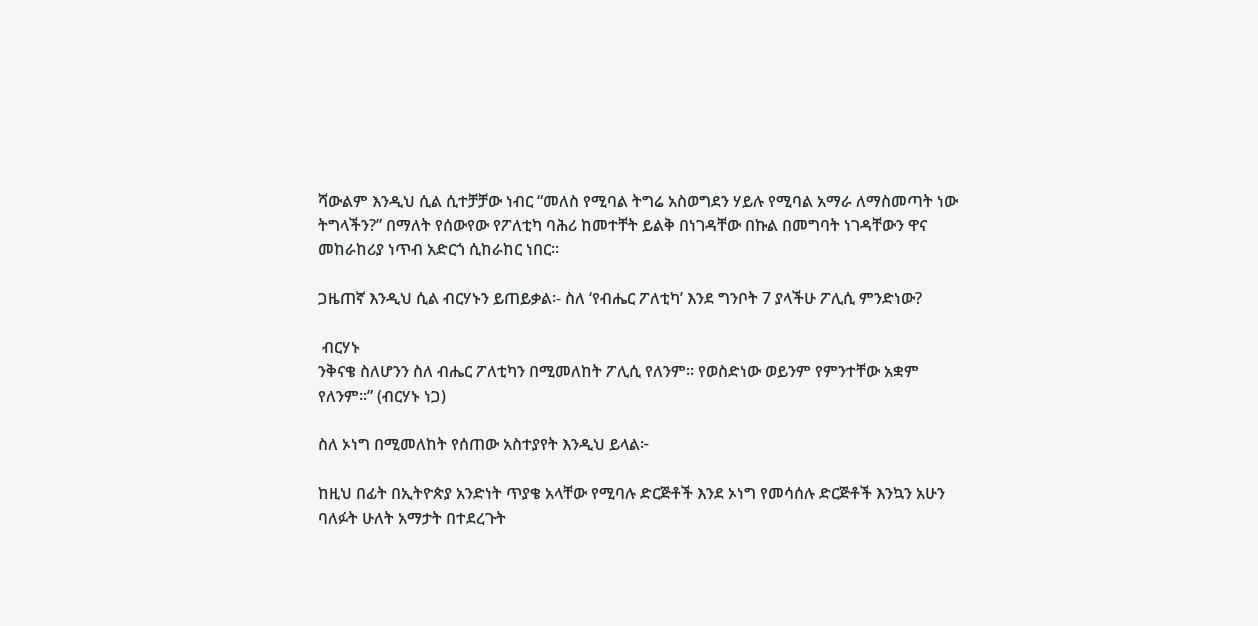ሻውልም እንዲህ ሲል ሲተቻቻው ነብር “መለስ የሚባል ትግሬ አስወግደን ሃይሉ የሚባል አማራ ለማስመጣት ነው ትግላችን?” በማለት የሰውየው የፖለቲካ ባሕሪ ከመተቸት ይልቅ በነገዳቸው በኩል በመግባት ነገዳቸውን ዋና መከራከሪያ ነጥብ አድርጎ ሲከራከር ነበር።

ጋዜጠኛ እንዲህ ሲል ብርሃኑን ይጠይቃል፡- ስለ ‘የብሔር ፖለቲካ’ እንደ ግንቦት 7 ያላችሁ ፖሊሲ ምንድነው?

 ብርሃኑ
ንቅናቄ ስለሆንን ስለ ብሔር ፖለቲካን በሚመለከት ፖሊሲ የለንም። የወስድነው ወይንም የምንተቸው አቋም የለንም።” (ብርሃኑ ነጋ)

ስለ ኦነግ በሚመለከት የሰጠው አስተያየት እንዲህ ይላል፦

ከዚህ በፊት በኢትዮጵያ አንድነት ጥያቄ አላቸው የሚባሉ ድርጅቶች እንደ ኦነግ የመሳሰሉ ድርጅቶች እንኳን አሁን ባለፉት ሁለት አማታት በተደረጉት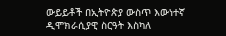ውይይቶች በኢትዮጵያ ውስጥ እውነተኛ ዲሞክራሲያዊ ስርዓት እስካለ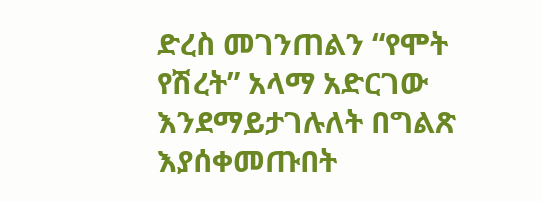ድረስ መገንጠልን “የሞት የሽረት” አላማ አድርገው እንደማይታገሉለት በግልጽ እያሰቀመጡበት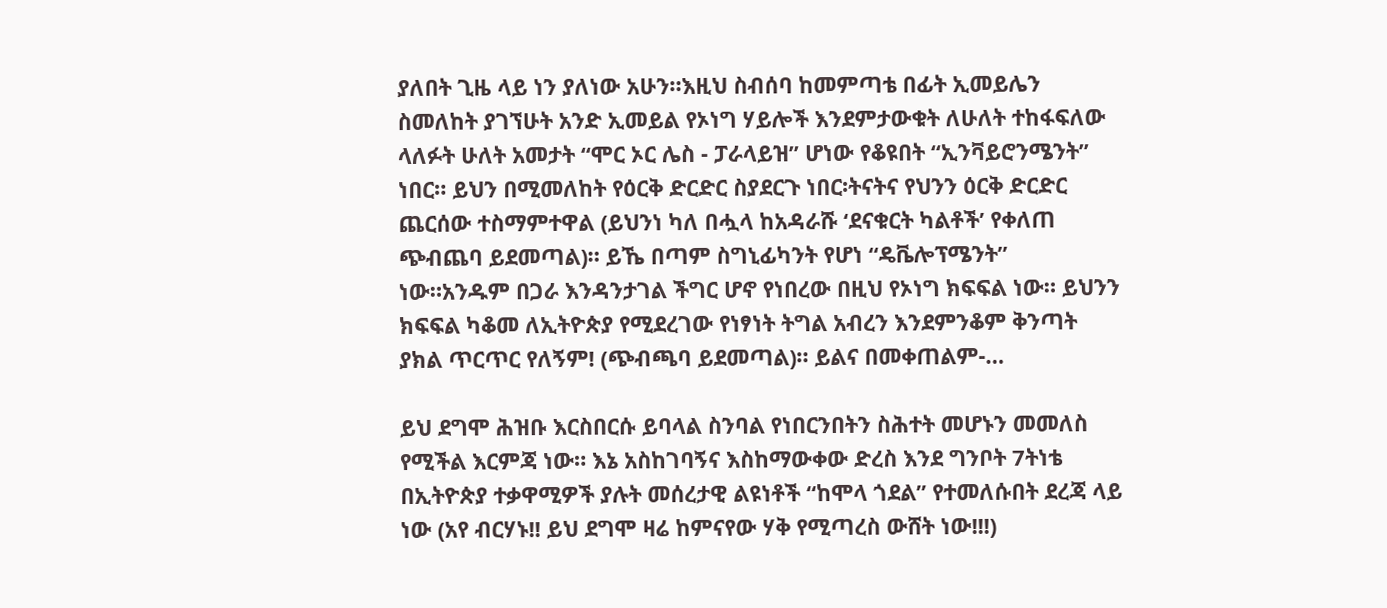ያለበት ጊዜ ላይ ነን ያለነው አሁን።እዚህ ስብሰባ ከመምጣቴ በፊት ኢመይሌን ስመለከት ያገኘሁት አንድ ኢመይል የኦነግ ሃይሎች እንደምታውቁት ለሁለት ተከፋፍለው ላለፉት ሁለት አመታት “ሞር ኦር ሌስ - ፓራላይዝ” ሆነው የቆዩበት “ኢንቫይሮንሜንት” ነበር። ይህን በሚመለከት የዕርቅ ድርድር ስያደርጉ ነበር፡ትናትና የህንን ዕርቅ ድርድር ጨርሰው ተስማምተዋል (ይህንነ ካለ በሗላ ከአዳራሹ ‘ደናቁርት ካልቶች’ የቀለጠ ጭብጨባ ይደመጣል)። ይኼ በጣም ስግኒፊካንት የሆነ “ዴቬሎፕሜንት” ነው።አንዱም በጋራ እንዳንታገል ችግር ሆኖ የነበረው በዚህ የኦነግ ክፍፍል ነው። ይህንን ክፍፍል ካቆመ ለኢትዮጵያ የሚደረገው የነፃነት ትግል አብረን እንደምንቆም ቅንጣት ያክል ጥርጥር የለኝም! (ጭብጫባ ይደመጣል)። ይልና በመቀጠልም-…

ይህ ደግሞ ሕዝቡ እርስበርሱ ይባላል ስንባል የነበርንበትን ስሕተት መሆኑን መመለስ የሚችል እርምጃ ነው። እኔ አስከገባኝና እስከማውቀው ድረስ እንደ ግንቦት 7ትነቴ በኢትዮጵያ ተቃዋሚዎች ያሉት መሰረታዊ ልዩነቶች “ከሞላ ጎደል” የተመለሱበት ደረጃ ላይ ነው (አየ ብርሃኑ!! ይህ ደግሞ ዛሬ ከምናየው ሃቅ የሚጣረስ ውሸት ነው!!!)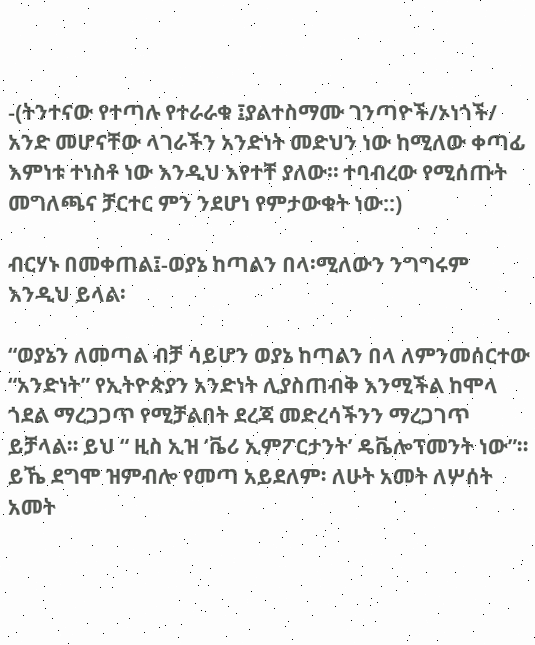-(ትንተናው የተጣሉ የተራራቁ ፤ያልተስማሙ ገንጣዮች/ኦነጎች/ አንድ መሆናቸው ላገራችን አንድነት መድህን ነው ከሚለው ቀጣፊ እምነቱ ተነስቶ ነው እንዲህ እየተቸ ያለው። ተባብረው የሚሰጡት መግለጫና ቻርተር ምን ንደሆነ የምታውቁት ነው::)

ብርሃኑ በመቀጠል፤-ወያኔ ከጣልን በላ፡ሚለውን ንግግሩም እንዲህ ይላል፡

“ወያኔን ለመጣል ብቻ ሳይሆን ወያኔ ከጣልን በላ ለምንመሰርተው “አንድነት” የኢትዮጵያን አንድነት ሊያስጠብቅ እንሚችል ከሞላ ጎደል ማረጋጋጥ የሚቻልበት ደረጃ መድረሳችንን ማረጋገጥ ይቻላል። ይህ “ ዚስ ኢዝ ‘ቬሪ ኢምፖርታንት’ ዴቬሎፕመንት ነው”። ይኼ ደግሞ ዝምብሎ የመጣ አይደለም፡ ለሁት አመት ለሦሰት አመት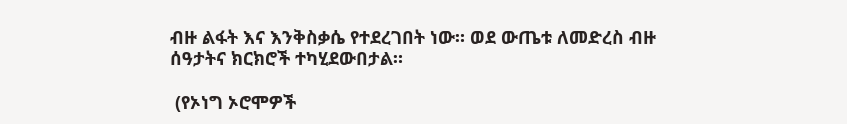ብዙ ልፋት እና እንቅስቃሴ የተደረገበት ነው። ወደ ውጤቱ ለመድረስ ብዙ ሰዓታትና ክርክሮች ተካሂደውበታል።

 (የኦነግ ኦሮሞዎች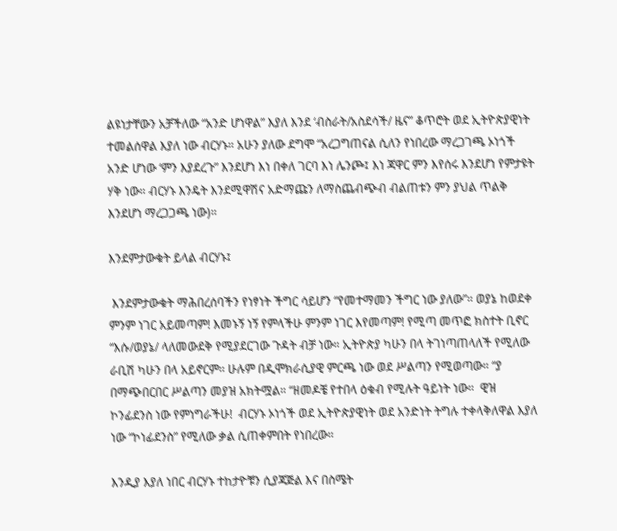ልዩነታቸውን አቻችለው “አንድ ሆነዋል” እያለ እንደ ‘ብስራት/አስደሳች/ ዜና” ቆጥሮት ወደ ኢትዮጵያዊነት ተመልሰዋል እያለ ነው ብርሃኑ። አሁን ያለው ደግሞ “አረጋግጠናል ሲለን የነበረው ማረጋገጫ ኦነጎች አንድ ሆነው ‘ምን እያደረጉ” እንደሆነ እነ በቀለ ገርባ እነ ሌንጮ፤ እነ ጃዋር ምን እየሰሩ እንደሆነ የምታዩት ሃቅ ነው። ብርሃኑ እንዴት እንደሚዋሽና አድማጩን ለማስጨብጭብ ብልጠቱን ምን ያህል ጥልቅ እንደሆነ ማረጋጋጫ ነው)።

እንደምታውቁት ይላል ብርሃኑ፤

 እንደምታውቁት ማሕበረሰባችን የነፃነት ችግር ሳይሆን “የመተማመን ችግር ነው ያለው”። ወያኔ ከወደቀ ምንም ነገር አይመጣም! እመኑኝ ነኝ የምላችሁ ምንም ነገር እየመጣም! የሚጣ መጥፎ ክስተት ቢኖር “እሱ/ወያኔ/ ላለመውደቅ የሚያደርገው ጉዳት ብቻ ነው። ኢትዮጵያ ካሁን በላ ትገነጣጠላለች የሚለው ራቢሽ ካሁን በላ አይኖርም። ሁሉም በዲሞክራሲያዊ ምርጫ ነው ወደ ሥልጣን የሚወጣው። “ያ በማጭበርበር ሥልጣን መያዝ አክትሟል። “ዘመዶቼ የተበላ ዕቁብ የሚሉት ዓይነት ነው።  ዊዝ ኮንፊደንስ ነው የምነግራችሁ!  ብርሃኑ ኦነጎች ወደ ኢትዮጵያዊነት ወደ አንድነት ትግሉ ተቀላቅለዋል እያለ ነው “ኮነፊደንስ” የሚለው ቃል ሲጠቀምበት የነበረው።

እንዲያ እያለ ነበር ብርሃኑ ተከታዮቹን ሲያጃጅል እና በስሜት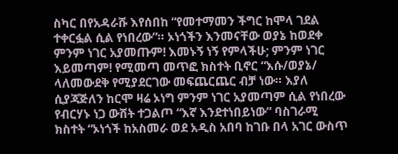ስካር በየአዳራሹ እየሰበከ “የመተማመን ችግር ከሞላ ገደል ተቀርፏል ሲል የነበረው”። ኦነጎችን እንመናቸው ወያኔ ከወደቀ ምንም ነገር አያመጡም! እመኑኝ ነኝ የምላችሁ; ምንም ነገር እይመጣም! የሚመጣ መጥፎ ክስተት ቢኖር “እሱ/ወያኔ/ ላለመውደቅ የሚያደርገው መፍጨርጨር ብቻ ነው። እያለ ሲያጃጅለን ከርሞ ዛሬ ኦነግ ምንም ነገር አያመጣም ሲል የነበረው የብርሃኑ ነጋ ውሸት ተጋልጦ “እኛ እንደተነበይነው” ባስገራሚ ክስተት “ኦነጎች ከአስመራ ወደ አዲስ አበባ ከገቡ በላ አገር ውስጥ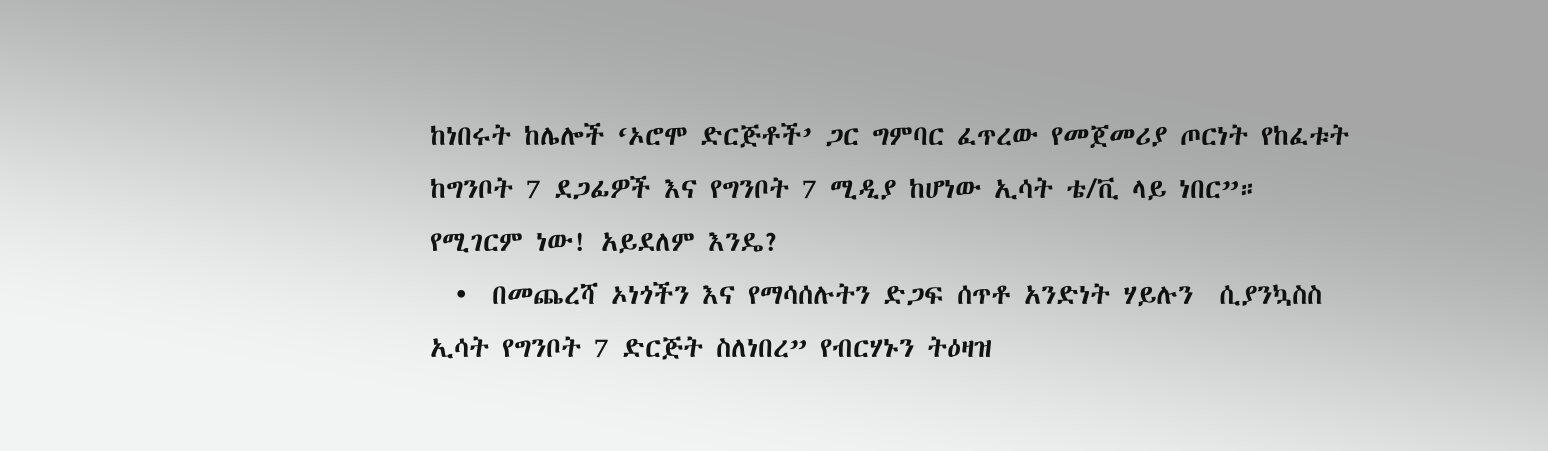ከነበሩት ከሌሎች ‘ኦሮሞ ድርጅቶች’ ጋር ግምባር ፈጥረው የመጀመሪያ ጦርነት የከፈቱት ከግንቦት 7 ደጋፊዎች እና የግንቦት 7 ሚዲያ ከሆነው ኢሳት ቴ/ቪ ላይ ነበር”።  የሚገርም ነው! አይደለም እንዴ?
  •  በመጨረሻ ኦነጎችን እና የማሳሰሉትን ድጋፍ ሰጥቶ አንድነት ሃይሉን  ሲያንኳስስ ኢሳት የግንቦት 7 ድርጅት ስለነበረ” የብርሃኑን ትዕዛዝ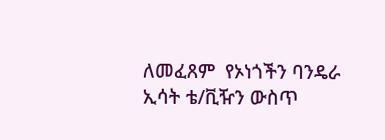ለመፈጸም  የኦነጎችን ባንዴራ ኢሳት ቴ/ቪዥን ውስጥ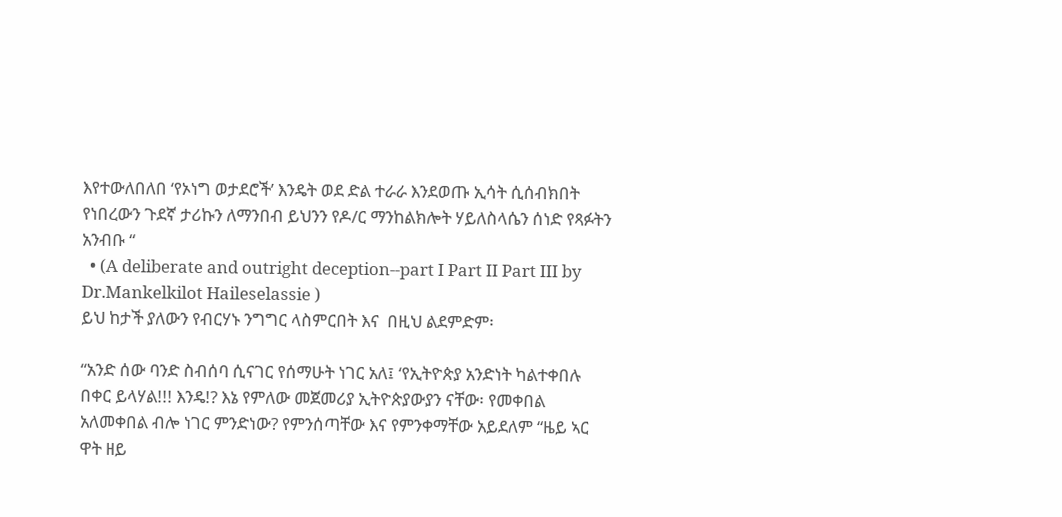እየተውለበለበ ‘የኦነግ ወታደሮች’ እንዴት ወደ ድል ተራራ እንደወጡ ኢሳት ሲሰብክበት የነበረውን ጉደኛ ታሪኩን ለማንበብ ይህንን የዶ/ር ማንከልክሎት ሃይለስላሴን ሰነድ የጻፉትን አንብቡ “
  • (A deliberate and outright deception--part I Part II Part III by Dr.Mankelkilot Haileselassie )
ይህ ከታች ያለውን የብርሃኑ ንግግር ላስምርበት እና  በዚህ ልደምድም፡

“አንድ ሰው ባንድ ስብሰባ ሲናገር የሰማሁት ነገር አለ፤ ‘የኢትዮጵያ አንድነት ካልተቀበሉ በቀር ይላሃል!!! እንዴ!? እኔ የምለው መጀመሪያ ኢትዮጵያውያን ናቸው፡ የመቀበል አለመቀበል ብሎ ነገር ምንድነው? የምንሰጣቸው እና የምንቀማቸው አይደለም “ዜይ ኣር ዋት ዘይ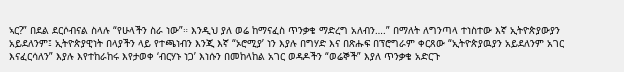ኣር?” በደል ደርሶብናል ስላሉ “የሁላችን ስራ ነው”። እንዲህ ያለ ወሬ ከማናፈስ ጥንቃቄ ማድረግ አለብን….” በማለት ለግንጣላ ተነስተው እኛ ኢትዮጵያውያን አይደለንም፤ ኢትዮጵያዊነት በላያችን ላይ የተጫነብን እንጂ እኛ “ኦሮሚያ’ ነን እያሉ በግሃድ እና በጽሑፍ በፕሮግራም ቀርጸው “ኢትዮጵያዉያን አይደለንም አገር እናፈርሳለን” እያሉ እየተከራከሩ እየታወቀ ‘ብርሃኑ ነጋ’ እነሱን በመከላከል አገር ወዳዶችን “ወሬኞች” እያለ ጥንቃቄ አድርጉ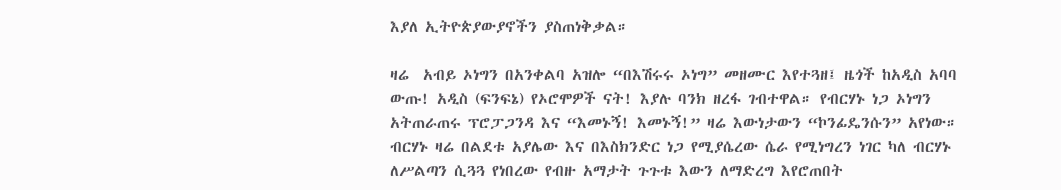እያለ ኢትዮጵያውያኖችን ያስጠነቅቃል።

ዛሬ  አብይ ኦነግን በአንቀልባ አዝሎ “በእሽሩሩ ኦነግ” መዘሙር እየተጓዘ፤ ዜጎች ከአዲስ አባባ ውጡ! አዲስ (ፍንፍኔ) የኦሮሞዎች ናት! እያሉ ባንክ ዘረፋ ገብተዋል። የብርሃኑ ነጋ ኦነግን አትጠራጠሩ ፕሮፓጋንዳ እና “እመኑኝ! እመኑኝ!” ዛሬ እውነታውን “ኮንፊዴንሱን” አየነው። ብርሃኑ ዛሬ በልደቱ አያሌው እና በእስክንድር ነጋ የሚያሴረው ሴራ የሚነግረን ነገር ካለ ብርሃኑ ለሥልጣን ሲጓጓ የነበረው የብዙ አማታት ጉጉቱ እውን ለማድረግ እየሮጠበት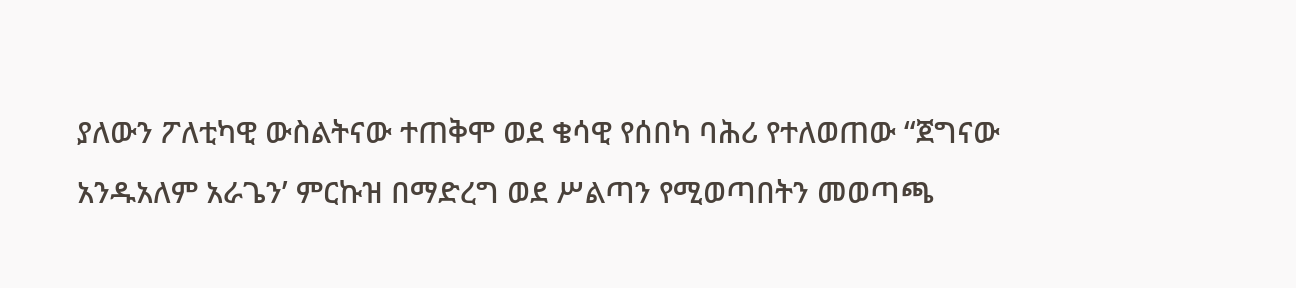ያለውን ፖለቲካዊ ውስልትናው ተጠቅሞ ወደ ቄሳዊ የሰበካ ባሕሪ የተለወጠው “ጀግናው አንዱአለም አራጌን’ ምርኩዝ በማድረግ ወደ ሥልጣን የሚወጣበትን መወጣጫ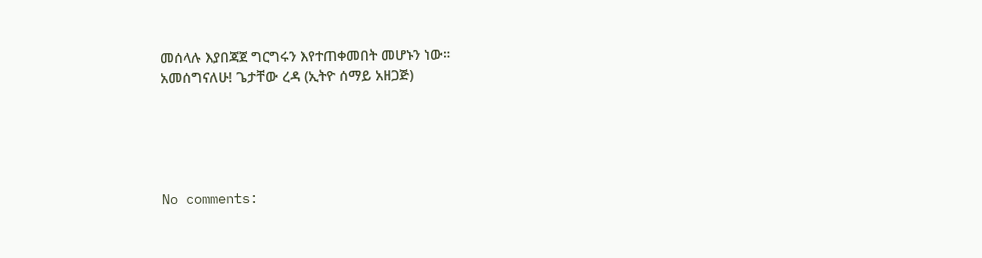መሰላሉ እያበጃጀ ግርግሩን እየተጠቀመበት መሆኑን ነው።
አመሰግናለሁ! ጌታቸው ረዳ (ኢትዮ ሰማይ አዘጋጅ)





No comments: